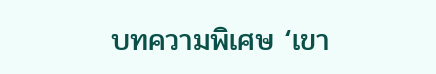บทความพิเศษ ‘เขา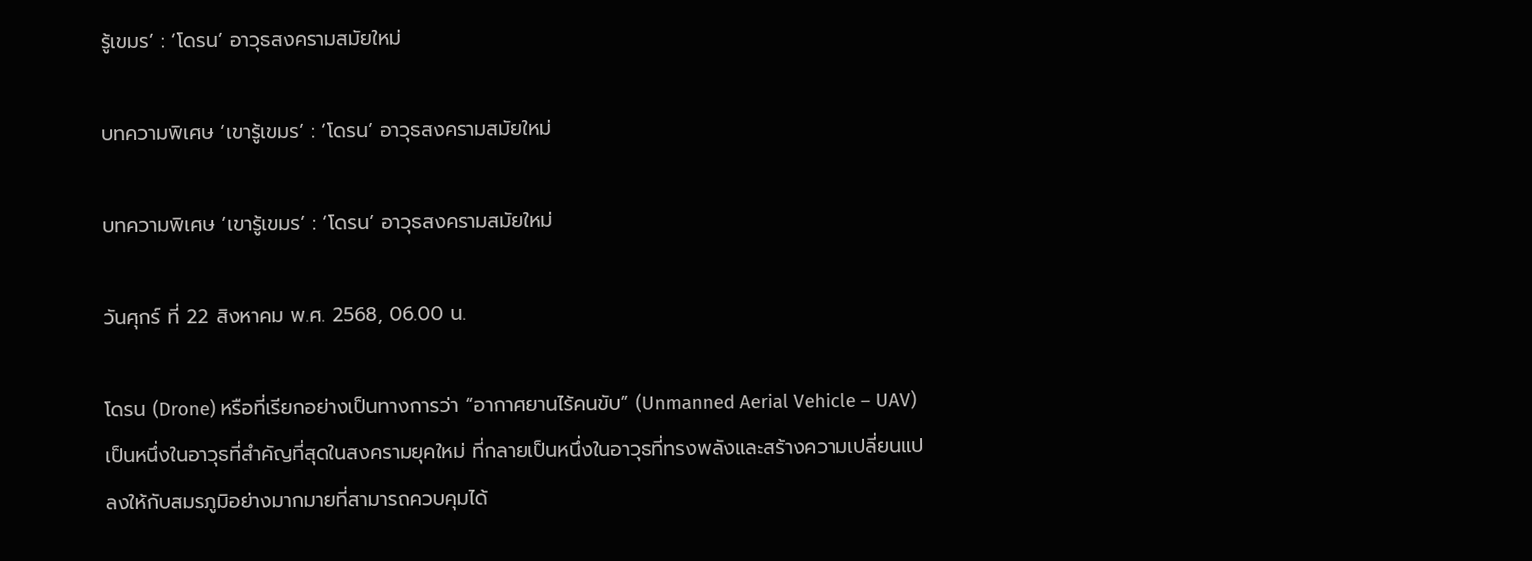รู้เขมร’ : ‘โดรน’ อาวุธสงครามสมัยใหม่

บทความพิเศษ ‘เขารู้เขมร’ : ‘โดรน’ อาวุธสงครามสมัยใหม่

บทความพิเศษ ‘เขารู้เขมร’ : ‘โดรน’ อาวุธสงครามสมัยใหม่

วันศุกร์ ที่ 22 สิงหาคม พ.ศ. 2568, 06.00 น.

โดรน (Drone) หรือที่เรียกอย่างเป็นทางการว่า “อากาศยานไร้คนขับ” (Unmanned Aerial Vehicle – UAV) เป็นหนึ่งในอาวุธที่สำคัญที่สุดในสงครามยุคใหม่ ที่กลายเป็นหนึ่งในอาวุธที่ทรงพลังและสร้างความเปลี่ยนแปลงให้กับสมรภูมิอย่างมากมายที่สามารถควบคุมได้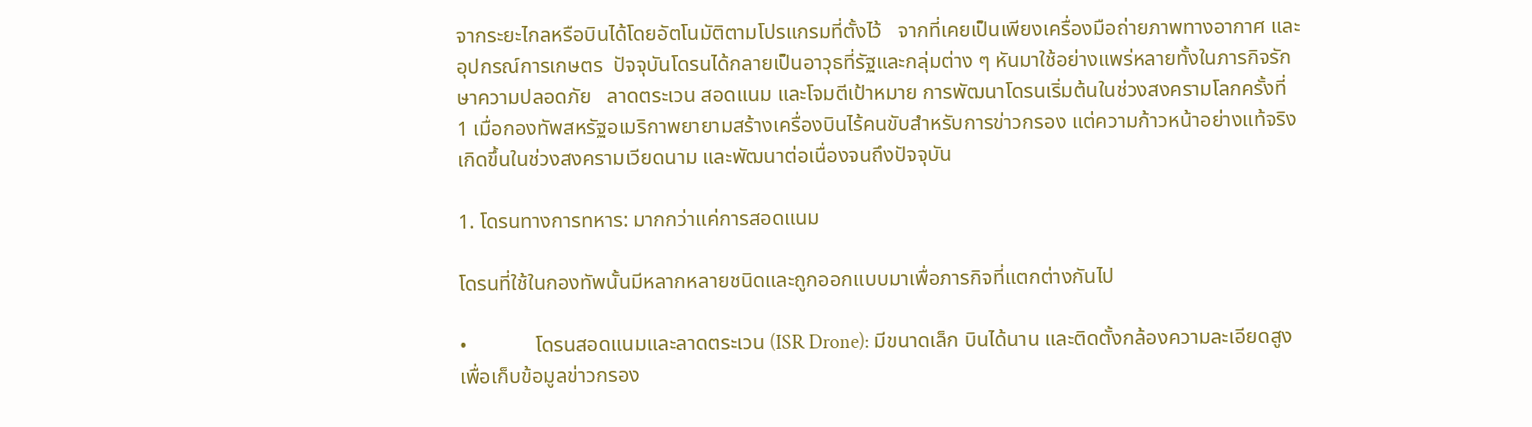จากระยะไกลหรือบินได้โดยอัตโนมัติตามโปรแกรมที่ตั้งไว้   จากที่เคยเป็นเพียงเครื่องมือถ่ายภาพทางอากาศ และอุปกรณ์การเกษตร  ปัจจุบันโดรนได้กลายเป็นอาวุธที่รัฐและกลุ่มต่าง ๆ หันมาใช้อย่างแพร่หลายทั้งในภารกิจรักษาความปลอดภัย   ลาดตระเวน สอดแนม และโจมตีเป้าหมาย การพัฒนาโดรนเริ่มต้นในช่วงสงครามโลกครั้งที่ 1 เมื่อกองทัพสหรัฐอเมริกาพยายามสร้างเครื่องบินไร้คนขับสำหรับการข่าวกรอง แต่ความก้าวหน้าอย่างแท้จริงเกิดขึ้นในช่วงสงครามเวียดนาม และพัฒนาต่อเนื่องจนถึงปัจจุบัน

1. โดรนทางการทหาร: มากกว่าแค่การสอดแนม

โดรนที่ใช้ในกองทัพนั้นมีหลากหลายชนิดและถูกออกแบบมาเพื่อภารกิจที่แตกต่างกันไป

•             โดรนสอดแนมและลาดตระเวน (ISR Drone): มีขนาดเล็ก บินได้นาน และติดตั้งกล้องความละเอียดสูงเพื่อเก็บข้อมูลข่าวกรอง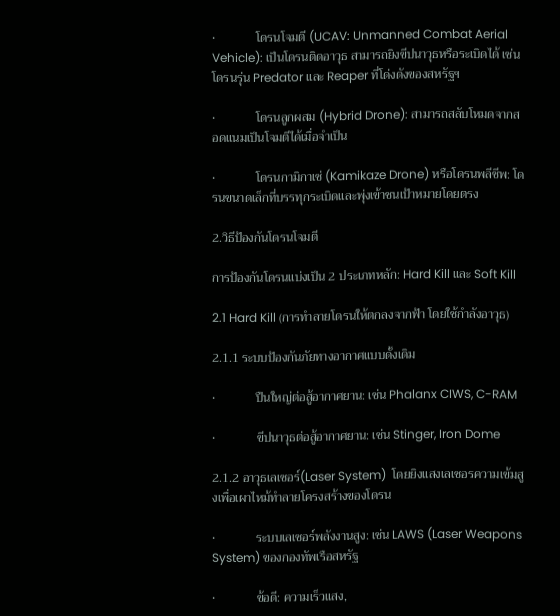•             โดรนโจมตี (UCAV: Unmanned Combat Aerial Vehicle): เป็นโดรนติดอาวุธ สามารถยิงขีปนาวุธหรือระเบิดได้ เช่น โดรนรุ่น Predator และ Reaper ที่โด่งดังของสหรัฐฯ

•             โดรนลูกผสม (Hybrid Drone): สามารถสลับโหมดจากสอดแนมเป็นโจมตีได้เมื่อจำเป็น

•             โดรนกามิกาเซ่ (Kamikaze Drone) หรือโดรนพลีชีพ: โดรนขนาดเล็กที่บรรทุกระเบิดและพุ่งเข้าชนเป้าหมายโดยตรง

2.วิธีป้องกันโดรนโจมตี

การป้องกันโดรนแบ่งเป็น 2 ประเภทหลัก: Hard Kill และ Soft Kill

2.1 Hard Kill (การทำลายโดรนให้ตกลงจากฟ้า โดยใช้กำลังอาวุธ)

2.1.1 ระบบป้องกันภัยทางอากาศแบบดั้งเดิม

•             ปืนใหญ่ต่อสู้อากาศยาน: เช่น Phalanx CIWS, C-RAM

•             ขีปนาวุธต่อสู้อากาศยาน: เช่น Stinger, Iron Dome

2.1.2 อาวุธเลเซอร์(Laser System)  โดยยิงแสงเลเซอรความเข้มสูงเพื่อเผาไหม้ทำลายโครงสร้างของโดรน

•             ระบบเลเซอร์พลังงานสูง: เช่น LAWS (Laser Weapons System) ของกองทัพเรือสหรัฐ

•             ข้อดี: ความเร็วแสง,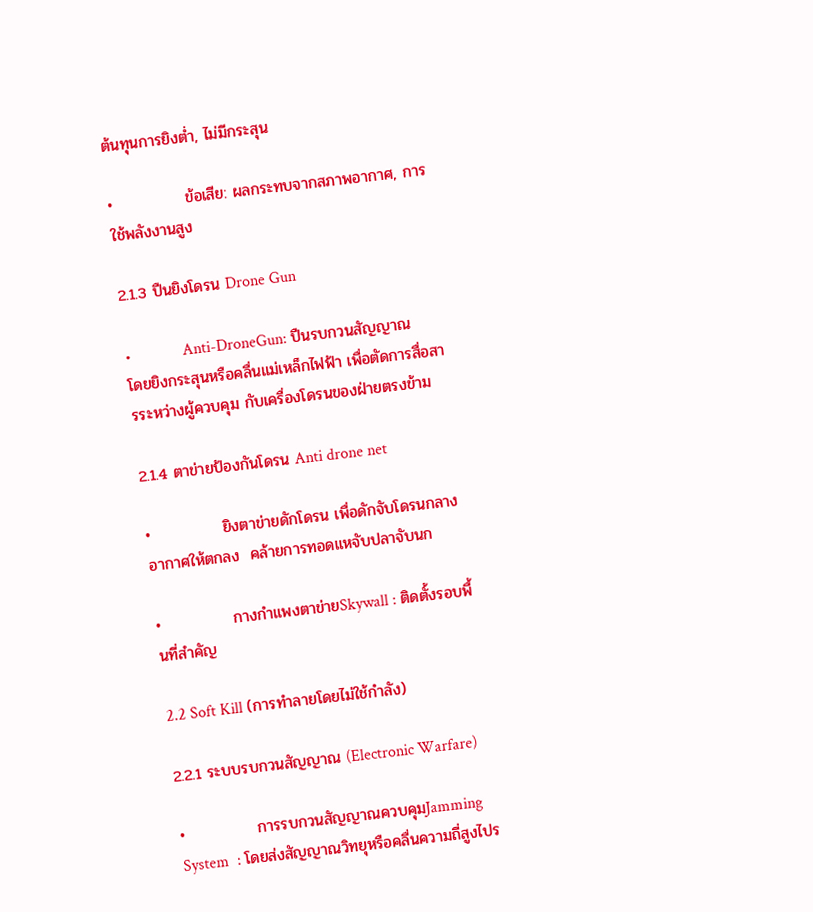ต้นทุนการยิงต่ำ, ไม่มีกระสุน

•             ข้อเสีย: ผลกระทบจากสภาพอากาศ, การใช้พลังงานสูง

2.1.3 ปืนยิงโดรน Drone Gun

•             Anti-DroneGun: ปืนรบกวนสัญญาณ โดยยิงกระสุนหรือคลื่นแม่เหล็กไฟฟ้า เพื่อตัดการสื่อสารระหว่างผู้ควบคุม กับเครื่องโดรนของฝ่ายตรงข้าม

2.1.4 ตาข่ายป้องกันโดรน Anti drone net

•             ยิงตาข่ายดักโดรน เพื่อดักจับโดรนกลางอากาศให้ตกลง  คล้ายการทอดแหจับปลาจับนก

•             กางกำแพงตาข่ายSkywall : ติดตั้งรอบพื้นที่สำคัญ

2.2 Soft Kill (การทำลายโดยไม่ใช้กำลัง)

2.2.1 ระบบรบกวนสัญญาณ (Electronic Warfare)

•             การรบกวนสัญญาณควบคุมJamming System  : โดยส่งสัญญาณวิทยุหรือคลื่นความถี่สูงไปร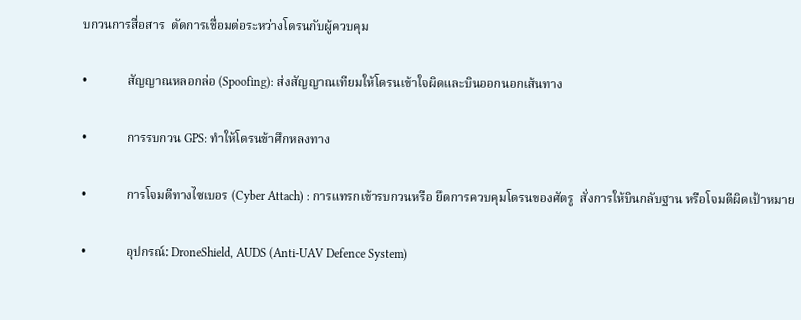บกวนการสื่อสาร  ตัดการเชื่อมต่อระหว่างโดรนกับผู้ควบคุม

•             สัญญาณหลอกล่อ (Spoofing): ส่งสัญญาณเทียมให้โดรนเข้าใจผิดและบินออกนอกเส้นทาง

•             การรบกวน GPS: ทำให้โดรนข้าศึกหลงทาง

•             การโจมตีทางไซเบอร (Cyber Attach) : การแทรกเข้ารบกวนหรือ ยึดการควบคุมโดรนของศัตรู  สั่งการให้บินกลับฐาน หรือโจมตีผิดเป้าหมาย

•             อุปกรณ์: DroneShield, AUDS (Anti-UAV Defence System)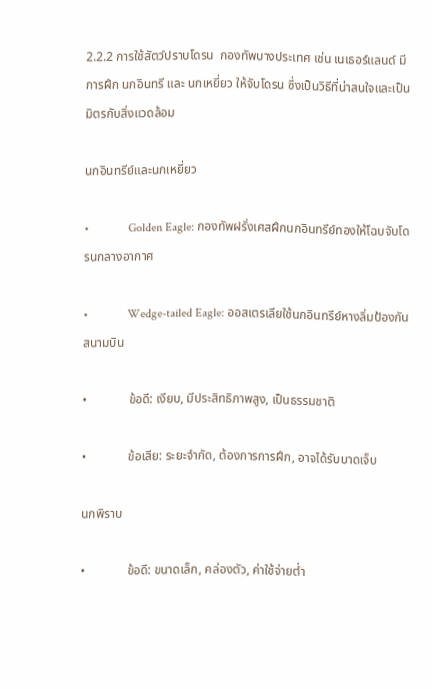2.2.2 การใช้สัตว์ปราบโดรน  กองทัพบางประเทศ เช่น เนเธอร์แลนด์ มีการฝึก นกอินทรี และ นกเหยี่ยว ให้จับโดรน ซึ่งเป็นวิธีที่น่าสนใจและเป็นมิตรกับสิ่งแวดล้อม

นกอินทรีย์และนกเหยี่ยว

•             Golden Eagle: กองทัพฝรั่งเศสฝึกนกอินทรีย์ทองให้โฉบจับโดรนกลางอากาศ

•             Wedge-tailed Eagle: ออสเตรเลียใช้นกอินทรีย์หางลิ่มป้องกันสนามบิน

•             ข้อดี: เงียบ, มีประสิทธิภาพสูง, เป็นธรรมชาติ

•             ข้อเสีย: ระยะจำกัด, ต้องการการฝึก, อาจได้รับบาดเจ็บ

นกพิราบ

•             ข้อดี: ขนาดเล็ก, คล่องตัว, ค่าใช้จ่ายต่ำ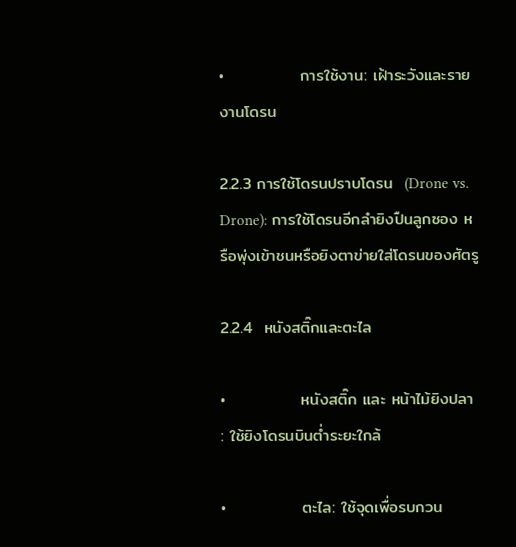•             การใช้งาน: เฝ้าระวังและรายงานโดรน

2.2.3 การใช้โดรนปราบโดรน  (Drone vs. Drone): การใช้โดรนอีกลำยิงปืนลูกซอง หรือพุ่งเข้าชนหรือยิงตาข่ายใส่โดรนของศัตรู

2.2.4  หนังสติ๊กและตะไล

•             หนังสติ๊ก และ หน้าไม้ยิงปลา  : ใช้ยิงโดรนบินต่ำระยะใกล้

•             ตะไล: ใช้จุดเพื่อรบกวน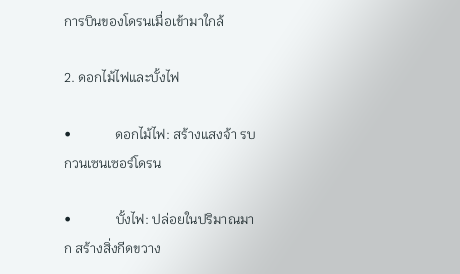การบินของโดรนเมื่อเข้ามาใกล้

2. ดอกไม้ไฟและบั้งไฟ

•             ดอกไม้ไฟ: สร้างแสงจ้า รบกวนเซนเซอร์โดรน

•             บั้งไฟ: ปล่อยในปริมาณมาก สร้างสิ่งกีดขวาง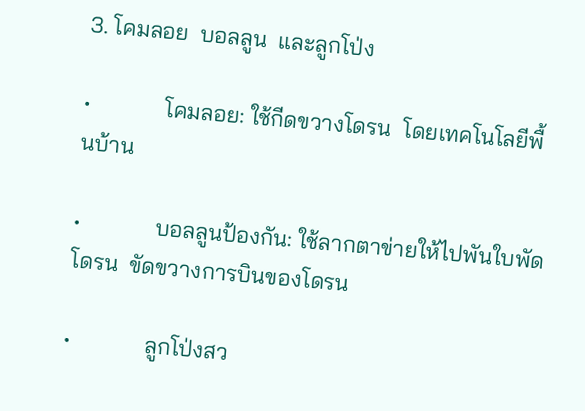3. โคมลอย  บอลลูน  และลูกโป่ง

•             โคมลอย: ใช้กีดขวางโดรน  โดยเทคโนโลยีพื้นบ้าน

•             บอลลูนป้องกัน: ใช้ลากตาข่ายให้ไปพันใบพัดโดรน  ขัดขวางการบินของโดรน

•             ลูกโป่งสว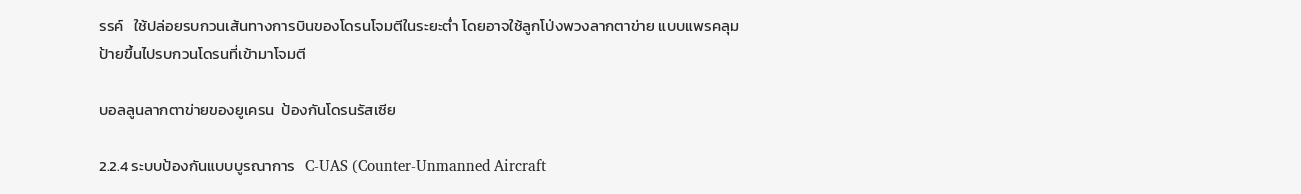รรค์   ใช้ปล่อยรบกวนเส้นทางการบินของโดรนโจมตีในระยะต่ำ โดยอาจใช้ลูกโป่งพวงลากตาข่าย แบบแพรคลุมป้ายขึ้นไปรบกวนโดรนที่เข้ามาโจมตี

บอลลูนลากตาข่ายของยูเครน  ป้องกันโดรนรัสเซีย

2.2.4 ระบบป้องกันแบบบูรณาการ   C-UAS (Counter-Unmanned Aircraft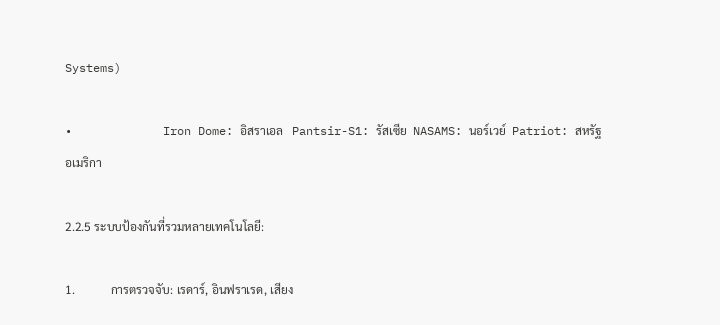Systems)

•             Iron Dome: อิสราเอล   Pantsir-S1: รัสเซีย  NASAMS: นอร์เวย์  Patriot: สหรัฐอเมริกา

2.2.5 ระบบป้องกันที่รวมหลายเทคโนโลยี:

1.            การตรวจจับ: เรดาร์, อินฟราเรด, เสียง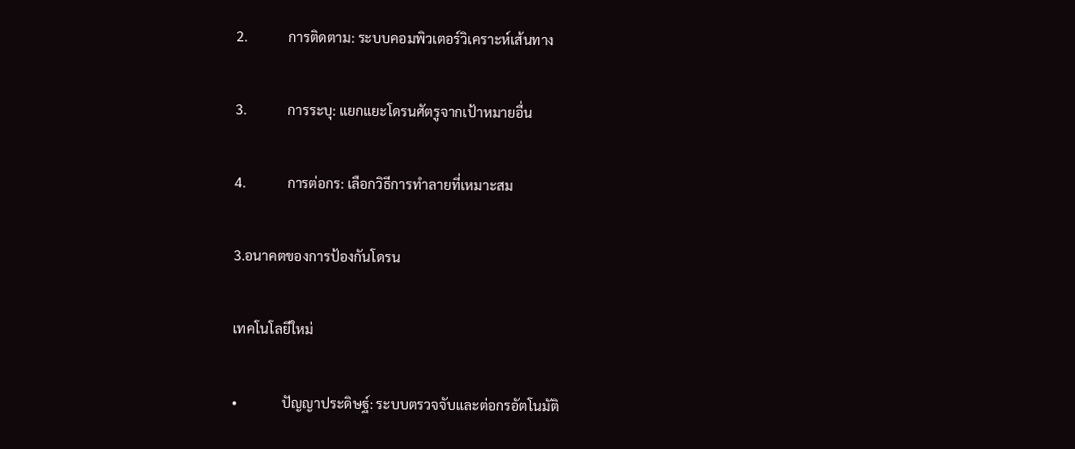2.            การติดตาม: ระบบคอมพิวเตอร์วิเคราะห์เส้นทาง

3.            การระบุ: แยกแยะโดรนศัตรูจากเป้าหมายอื่น

4.            การต่อกร: เลือกวิธีการทำลายที่เหมาะสม

3.อนาคตของการป้องกันโดรน

เทคโนโลยีใหม่

•             ปัญญาประดิษฐ์: ระบบตรวจจับและต่อกรอัตโนมัติ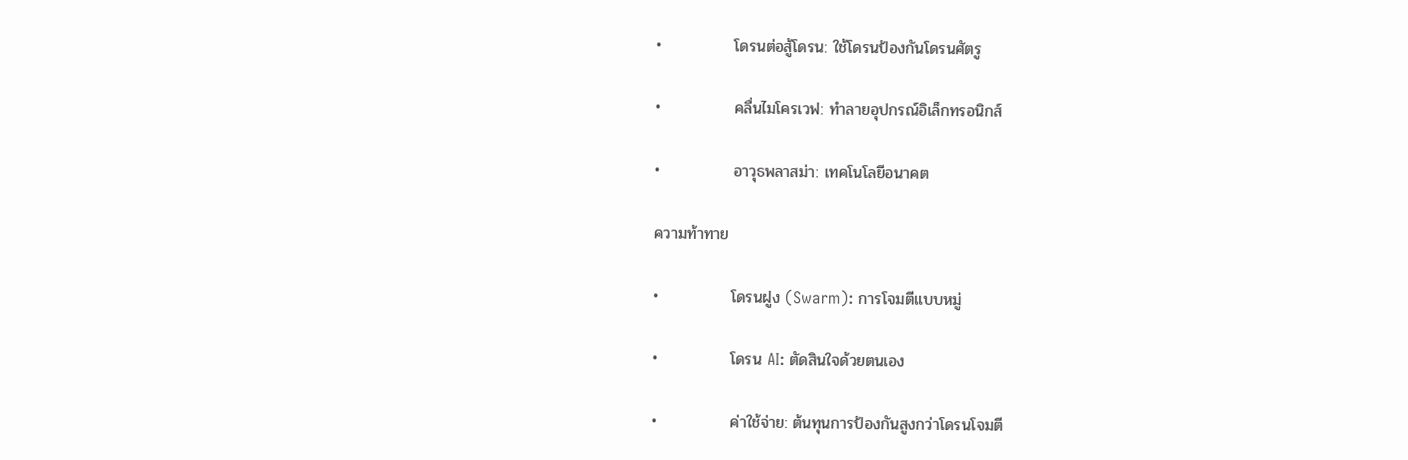•             โดรนต่อสู้โดรน: ใช้โดรนป้องกันโดรนศัตรู

•             คลื่นไมโครเวฟ: ทำลายอุปกรณ์อิเล็กทรอนิกส์

•             อาวุธพลาสม่า: เทคโนโลยีอนาคต

ความท้าทาย

•             โดรนฝูง (Swarm): การโจมตีแบบหมู่

•             โดรน AI: ตัดสินใจด้วยตนเอง

•             ค่าใช้จ่าย: ต้นทุนการป้องกันสูงกว่าโดรนโจมตี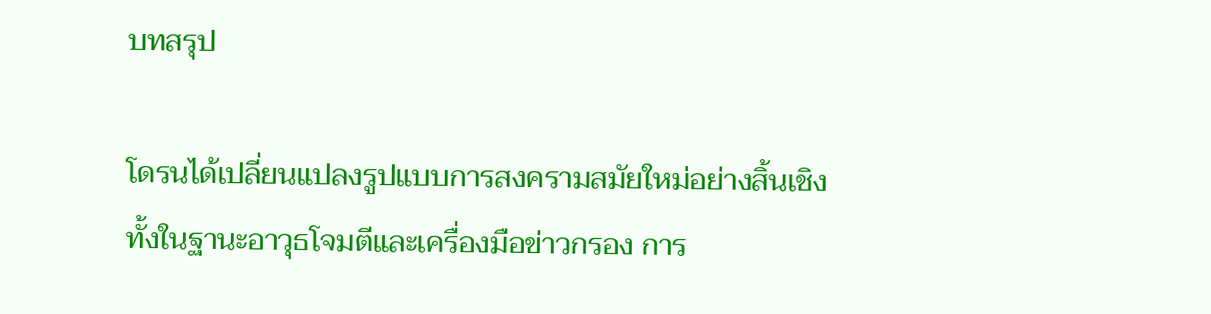บทสรุป

โดรนได้เปลี่ยนแปลงรูปแบบการสงครามสมัยใหม่อย่างสิ้นเชิง ทั้งในฐานะอาวุธโจมตีและเครื่องมือข่าวกรอง การ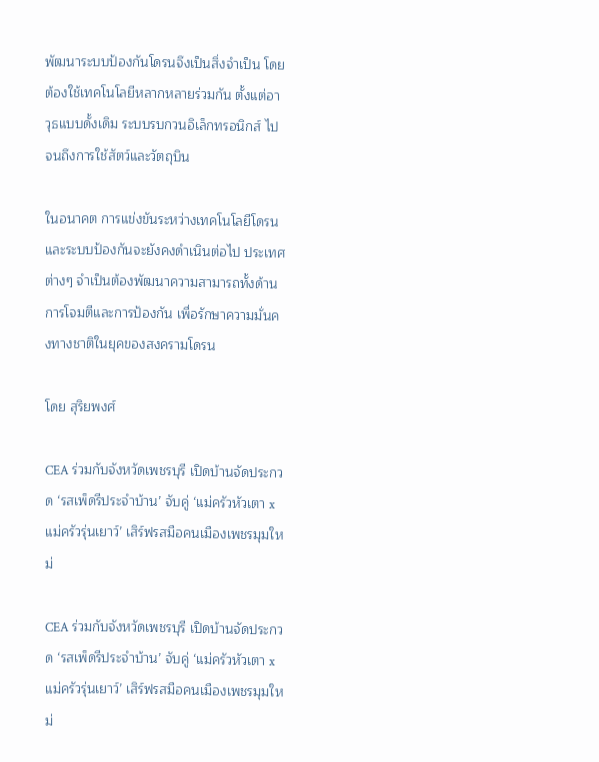พัฒนาระบบป้องกันโดรนจึงเป็นสิ่งจำเป็น โดยต้องใช้เทคโนโลยีหลากหลายร่วมกัน ตั้งแต่อาวุธแบบดั้งเดิม ระบบรบกวนอิเล็กทรอนิกส์ ไปจนถึงการใช้สัตว์และวัตถุบิน

ในอนาคต การแข่งขันระหว่างเทคโนโลยีโดรนและระบบป้องกันจะยังคงดำเนินต่อไป ประเทศต่างๆ จำเป็นต้องพัฒนาความสามารถทั้งด้านการโจมตีและการป้องกัน เพื่อรักษาความมั่นคงทางชาติในยุคของสงครามโดรน

โดย สุริยพงศ์

CEA ร่วมกับจังหวัดเพชรบุรี เปิดบ้านจัดประกวด ‘รสเพ็ดรีประจำบ้าน’ จับคู่ ‘แม่ครัวหัวเตา x แม่ครัวรุ่นเยาว์’ เสิร์ฟรสมือคนเมืองเพชรมุมใหม่

CEA ร่วมกับจังหวัดเพชรบุรี เปิดบ้านจัดประกวด ‘รสเพ็ดรีประจำบ้าน’ จับคู่ ‘แม่ครัวหัวเตา x แม่ครัวรุ่นเยาว์’ เสิร์ฟรสมือคนเมืองเพชรมุมใหม่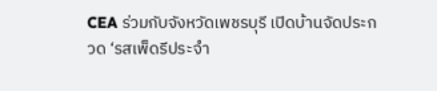CEA ร่วมกับจังหวัดเพชรบุรี เปิดบ้านจัดประกวด ‘รสเพ็ดรีประจำ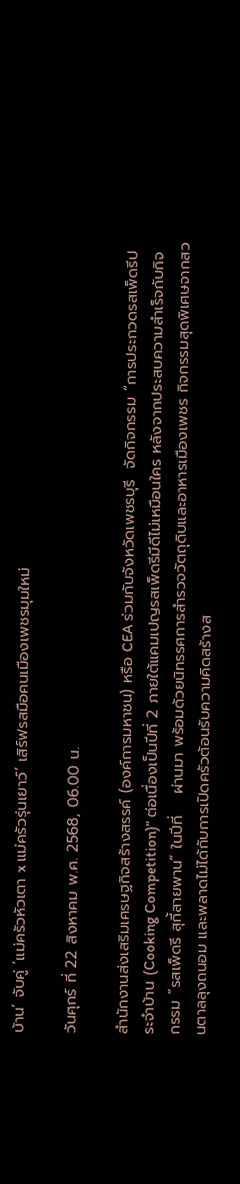บ้าน’ จับคู่ ‘แม่ครัวหัวเตา x แม่ครัวรุ่นเยาว์’ เสิร์ฟรสมือคนเมืองเพชรมุมใหม่

วันศุกร์ ที่ 22 สิงหาคม พ.ศ. 2568, 06.00 น.

สำนักงานส่งเสริมเศรษฐกิจสร้างสรรค์ (องค์การมหาชน) หรือ CEA ร่วมกับจังหวัดเพชรบุรี  จัดกิจกรรม “การประกวดรสเพ็ดรีประจำบ้าน (Cooking Competition)” ต่อเนื่องเป็นปีที่ 2 ภายใต้แคมเปญรสเพ็ดรีมีดีไม่เหมือนใคร หลังจากประสบความสำเร็จกับกิจกรรม “รสเพ็ดรี สุกี้สายพาน” ในปีที่    ผ่านมา พร้อมด้วยนิทรรศการสำรวจวัตถุดิบและอาหารเมืองเพชร กิจกรรมสุดพิเศษจากสวนตาลลุงถนอม และพลาดไม่ได้กับการเปิดครัวต้อนรับความคิดสร้างส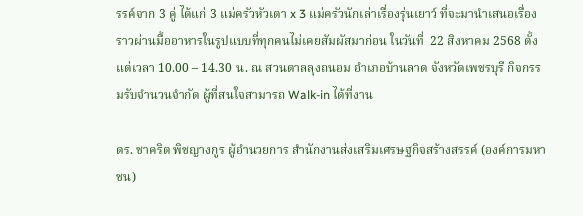รรค์จาก 3 คู่ ได้แก่ 3 แม่ครัวหัวเตา x 3 แม่ครัวนักเล่าเรื่องรุ่นเยาว์ ที่จะมานำเสนอเรื่องราวผ่านมื้ออาหารในรูปแบบที่ทุกคนไม่เคยสัมผัสมาก่อน ในวันที่  22 สิงหาคม 2568 ตั้งแต่เวลา 10.00 – 14.30 น. ณ สวนตาลลุงถนอม อำเภอบ้านลาด จังหวัดเพชรบุรี กิจกรรมรับจำนวนจำกัด ผู้ที่สนใจสามารถ Walk-in ได้ที่งาน

ดร. ชาคริต พิชญางกูร ผู้อำนวยการ สำนักงานส่งเสริมเศรษฐกิจสร้างสรรค์ (องค์การมหาชน)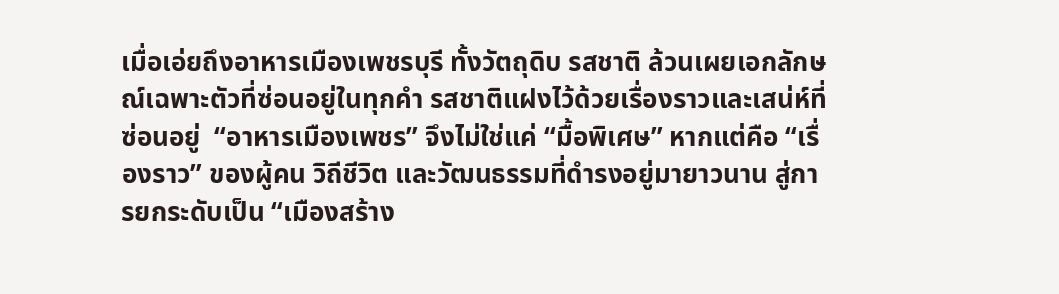เมื่อเอ่ยถึงอาหารเมืองเพชรบุรี ทั้งวัตถุดิบ รสชาติ ล้วนเผยเอกลักษณ์เฉพาะตัวที่ซ่อนอยู่ในทุกคำ รสชาติแฝงไว้ด้วยเรื่องราวและเสน่ห์ที่ซ่อนอยู่  “อาหารเมืองเพชร” จึงไม่ใช่แค่ “มื้อพิเศษ” หากแต่คือ “เรื่องราว” ของผู้คน วิถีชีวิต และวัฒนธรรมที่ดำรงอยู่มายาวนาน สู่การยกระดับเป็น “เมืองสร้าง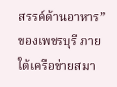สรรค์ด้านอาหาร” ของเพชรบุรี ภายใต้เครือข่ายสมา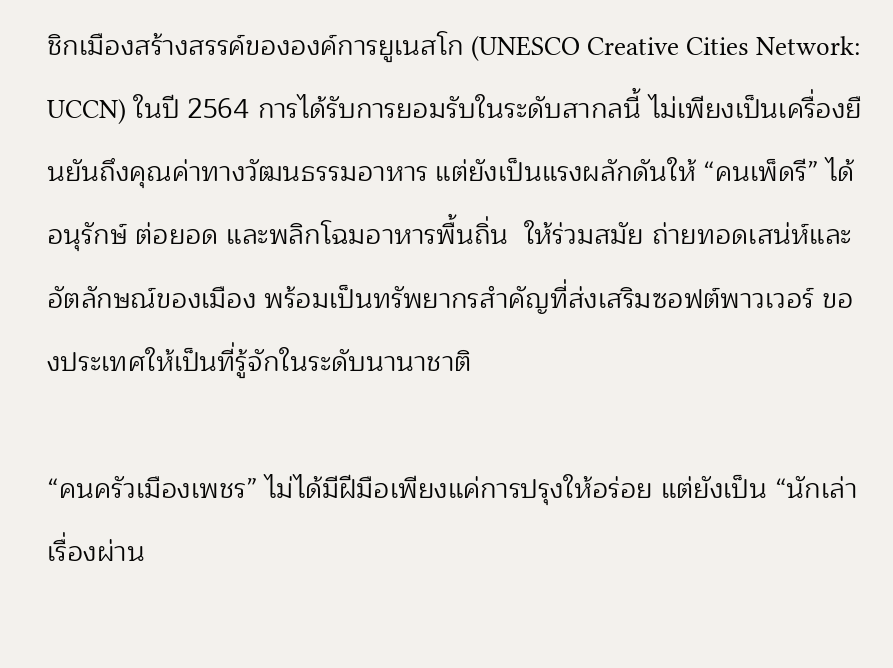ชิกเมืองสร้างสรรค์ขององค์การยูเนสโก (UNESCO Creative Cities Network: UCCN) ในปี 2564 การได้รับการยอมรับในระดับสากลนี้ ไม่เพียงเป็นเครื่องยืนยันถึงคุณค่าทางวัฒนธรรมอาหาร แต่ยังเป็นแรงผลักดันให้ “คนเพ็ดรี” ได้อนุรักษ์ ต่อยอด และพลิกโฉมอาหารพื้นถิ่น  ให้ร่วมสมัย ถ่ายทอดเสน่ห์และอัตลักษณ์ของเมือง พร้อมเป็นทรัพยากรสำคัญที่ส่งเสริมซอฟต์พาวเวอร์ ของประเทศให้เป็นที่รู้จักในระดับนานาชาติ

“คนครัวเมืองเพชร” ไม่ได้มีฝีมือเพียงแค่การปรุงให้อร่อย แต่ยังเป็น “นักเล่าเรื่องผ่าน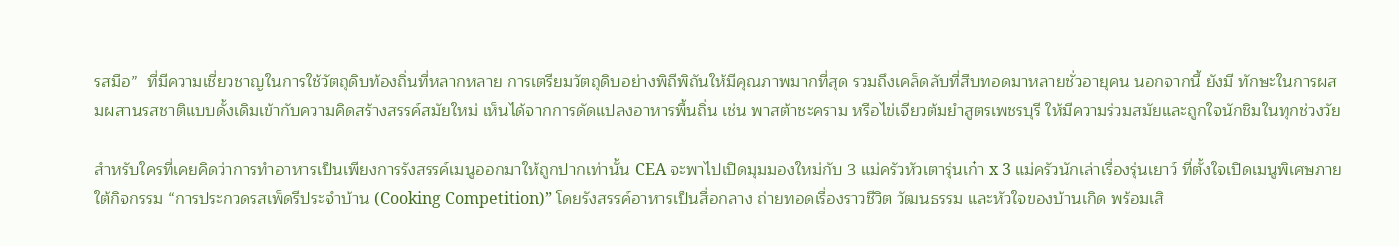รสมือ”  ที่มีความเชี่ยวชาญในการใช้วัตถุดิบท้องถิ่นที่หลากหลาย การเตรียมวัตถุดิบอย่างพิถีพิถันให้มีคุณภาพมากที่สุด รวมถึงเคล็ดลับที่สืบทอดมาหลายชั่วอายุคน นอกจากนี้ ยังมี ทักษะในการผสมผสานรสชาติแบบดั้งเดิมเข้ากับความคิดสร้างสรรค์สมัยใหม่ เห็นได้จากการดัดแปลงอาหารพื้นถิ่น เช่น พาสต้าชะคราม หรือไข่เจียวต้มยำสูตรเพชรบุรี ให้มีความร่วมสมัยและถูกใจนักชิมในทุกช่วงวัย

สำหรับใครที่เคยคิดว่าการทำอาหารเป็นเพียงการรังสรรค์เมนูออกมาให้ถูกปากเท่านั้น CEA จะพาไปเปิดมุมมองใหม่กับ 3 แม่ครัวหัวเตารุ่นเก๋า x 3 แม่ครัวนักเล่าเรื่องรุ่นเยาว์ ที่ตั้งใจเปิดเมนูพิเศษภายใต้กิจกรรม “การประกวดรสเพ็ดรีประจำบ้าน (Cooking Competition)” โดยรังสรรค์อาหารเป็นสื่อกลาง ถ่ายทอดเรื่องราวชีวิต วัฒนธรรม และหัวใจของบ้านเกิด พร้อมเสิ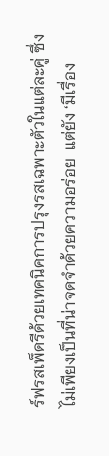ร์ฟรสเพ็ดรีด้วยเทคนิคการปรุงรสเฉพาะตัวในแต่ละคู่ ซึ่งไม่เพียงเป็นที่น่าจดจำด้วยความอร่อย  แต่ยัง ‘มีเรื่อง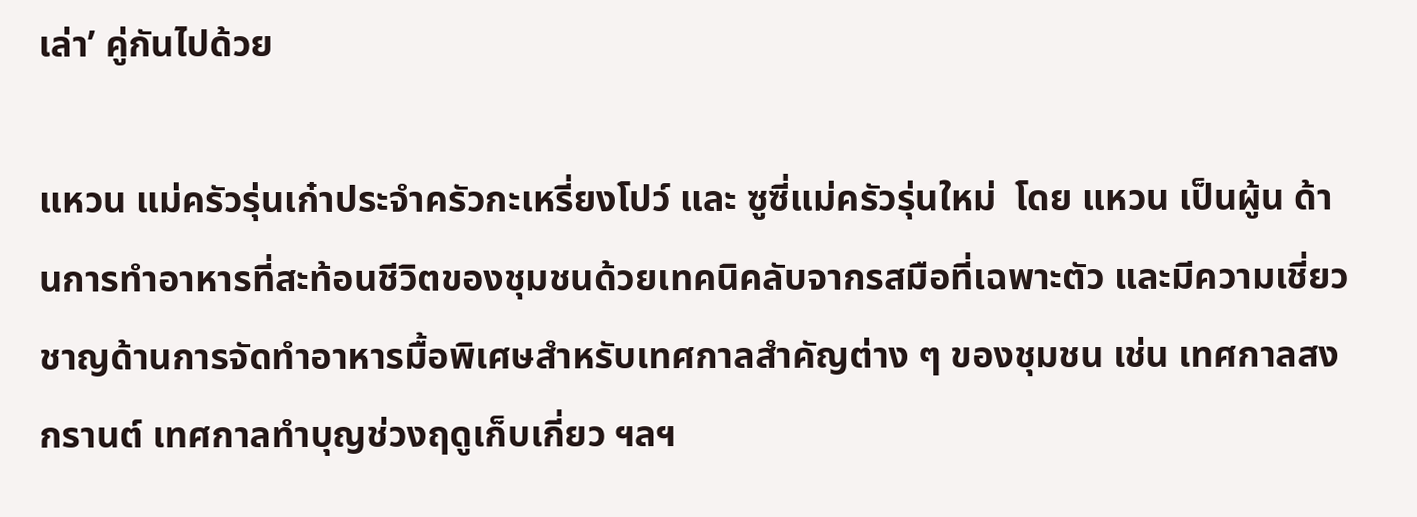เล่า’ คู่กันไปด้วย

แหวน แม่ครัวรุ่นเก๋าประจำครัวกะเหรี่ยงโปว์ และ ซูซี่แม่ครัวรุ่นใหม่  โดย แหวน เป็นผู้น ด้านการทำอาหารที่สะท้อนชีวิตของชุมชนด้วยเทคนิคลับจากรสมือที่เฉพาะตัว และมีความเชี่ยวชาญด้านการจัดทำอาหารมื้อพิเศษสำหรับเทศกาลสำคัญต่าง ๆ ของชุมชน เช่น เทศกาลสงกรานต์ เทศกาลทำบุญช่วงฤดูเก็บเกี่ยว ฯลฯ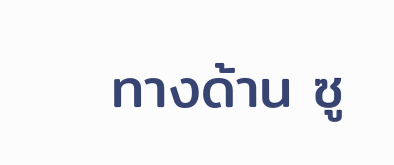ทางด้าน ซู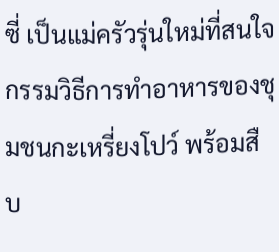ซี่ เป็นแม่ครัวรุ่นใหม่ที่สนใจกรรมวิธีการทำอาหารของชุมชนกะเหรี่ยงโปว์ พร้อมสืบ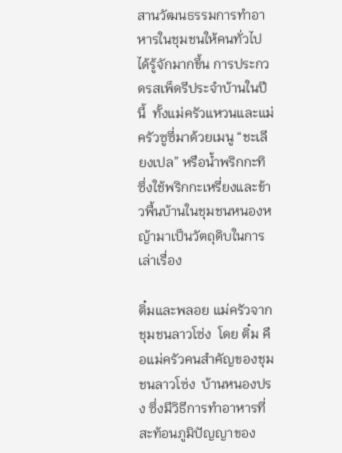สานวัฒนธรรมการทำอาหารในชุมชนให้คนทั่วไปได้รู้จักมากขึ้น การประกวดรสเพ็ดรีประจำบ้านในปีนี้  ทั้งแม่ครัวแหวนและแม่ครัวซูซี่มาด้วยเมนู “ชะเลียงเปล” หรือน้ำพริกกะทิ ซึ่งใช้พริกกะเหรี่ยงและข้าวพื้นบ้านในชุมชนหนองหญ้ามาเป็นวัตถุดิบในการเล่าเรื่อง

ติ๋มและพลอย แม่ครัวจากชุมชนลาวโซ่ง  โดย ติ๋ม คือแม่ครัวคนสำคัญของชุมชนลาวโซ่ง  บ้านหนองปรง ซึ่งมีวิธีการทำอาหารที่สะท้อนภูมิปัญญาของ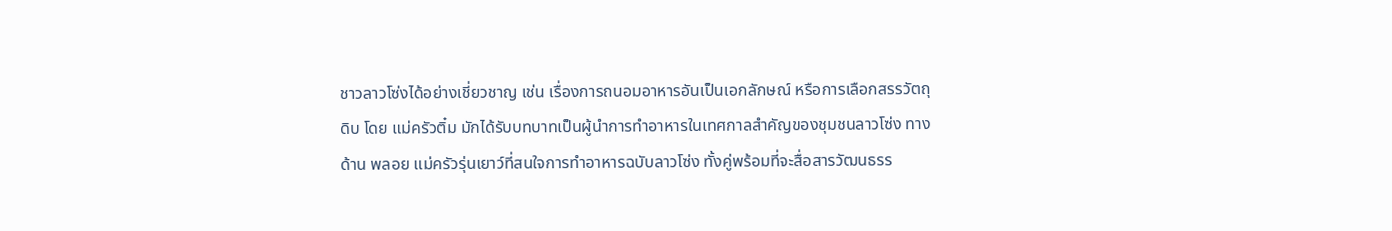ชาวลาวโซ่งได้อย่างเชี่ยวชาญ เช่น เรื่องการถนอมอาหารอันเป็นเอกลักษณ์ หรือการเลือกสรรวัตถุดิบ โดย แม่ครัวติ๋ม มักได้รับบทบาทเป็นผู้นำการทำอาหารในเทศกาลสำคัญของชุมชนลาวโซ่ง ทางด้าน พลอย แม่ครัวรุ่นเยาว์ที่สนใจการทำอาหารฉบับลาวโซ่ง ทั้งคู่พร้อมที่จะสื่อสารวัฒนธรร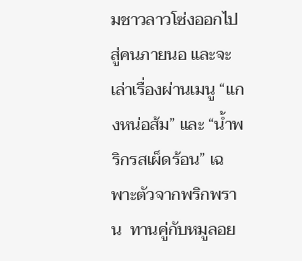มชาวลาวโซ่งออกไปสู่คนภายนอ และจะเล่าเรื่องผ่านเมนู “แกงหน่อส้ม” และ “น้ำพริกรสเผ็ดร้อน” เฉพาะตัวจากพริกพราน  ทานคู่กับหมูลอย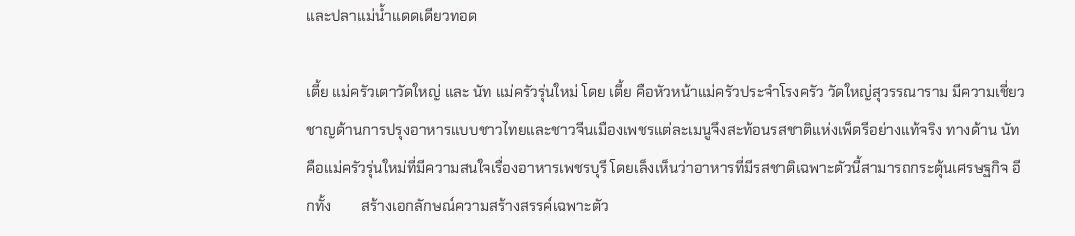และปลาแม่น้ำแดดเดียวทอด

เตี้ย แม่ครัวเตาวัดใหญ่ และ นัท แม่ครัวรุ่นใหม่ โดย เตี้ย คือหัวหน้าแม่ครัวประจำโรงครัว วัดใหญ่สุวรรณาราม มีความเชี่ยวชาญด้านการปรุงอาหารแบบชาวไทยและชาวจีนเมืองเพชรแต่ละเมนูจึงสะท้อนรสชาติแห่งเพ็ดรีอย่างแท้จริง ทางด้าน นัทคือแม่ครัวรุ่นใหม่ที่มีความสนใจเรื่องอาหารเพชรบุรี โดยเล็งเห็นว่าอาหารที่มีรสชาติเฉพาะตัวนี้สามารถกระตุ้นเศรษฐกิจ อีกทั้ง        สร้างเอกลักษณ์ความสร้างสรรค์เฉพาะตัว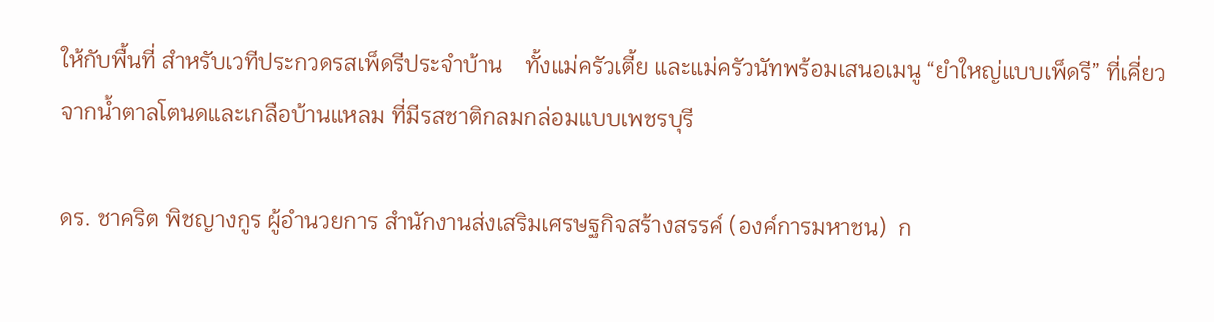ให้กับพื้นที่ สำหรับเวทีประกวดรสเพ็ดรีประจำบ้าน    ทั้งแม่ครัวเตี้ย และแม่ครัวนัทพร้อมเสนอเมนู “ยำใหญ่แบบเพ็ดรี” ที่เคี่ยวจากน้ำตาลโตนดและเกลือบ้านแหลม ที่มีรสชาติกลมกล่อมแบบเพชรบุรี

ดร. ชาคริต พิชญางกูร ผู้อำนวยการ สำนักงานส่งเสริมเศรษฐกิจสร้างสรรค์ (องค์การมหาชน)  ก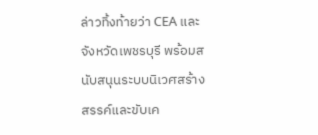ล่าวทิ้งท้ายว่า CEA และจังหวัดเพชรบุรี พร้อมสนับสนุนระบบนิเวศสร้างสรรค์และขับเค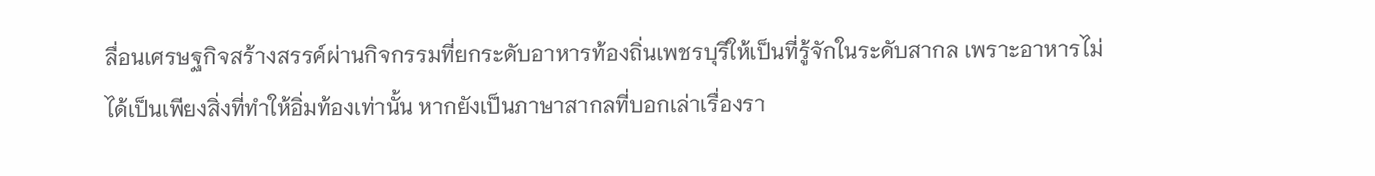ลื่อนเศรษฐกิจสร้างสรรค์ผ่านกิจกรรมที่ยกระดับอาหารท้องถิ่นเพชรบุรีให้เป็นที่รู้จักในระดับสากล เพราะอาหารไม่ได้เป็นเพียงสิ่งที่ทำให้อิ่มท้องเท่านั้น หากยังเป็นภาษาสากลที่บอกเล่าเรื่องรา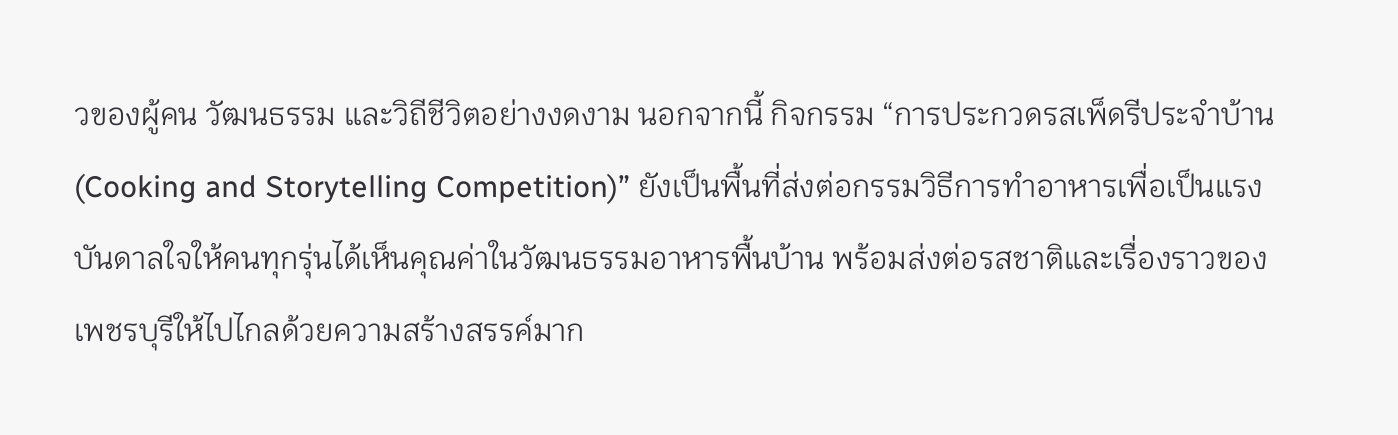วของผู้คน วัฒนธรรม และวิถีชีวิตอย่างงดงาม นอกจากนี้ กิจกรรม “การประกวดรสเพ็ดรีประจำบ้าน (Cooking and Storytelling Competition)” ยังเป็นพื้นที่ส่งต่อกรรมวิธีการทำอาหารเพื่อเป็นแรงบันดาลใจให้คนทุกรุ่นได้เห็นคุณค่าในวัฒนธรรมอาหารพื้นบ้าน พร้อมส่งต่อรสชาติและเรื่องราวของเพชรบุรีให้ไปไกลด้วยความสร้างสรรค์มาก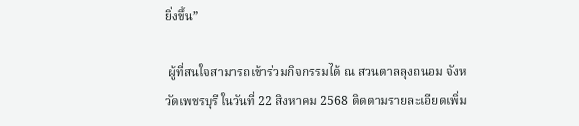ยิ่งขึ้น”

 ผู้ที่สนใจสามารถเข้าร่วมกิจกรรมได้ ณ สวนตาลลุงถนอม จังหวัดเพชรบุรี ในวันที่ 22 สิงหาคม 2568 ติดตามรายละเอียดเพิ่ม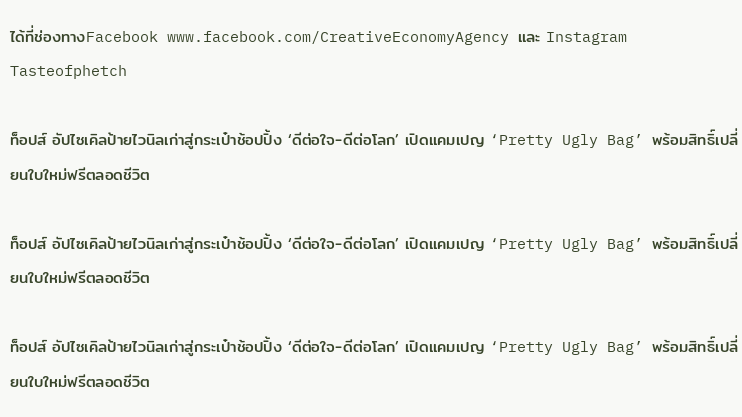ได้ที่ช่องทางFacebook www.facebook.com/CreativeEconomyAgency และ Instagram Tasteofphetch

ท็อปส์ อัปไซเคิลป้ายไวนิลเก่าสู่กระเป๋าช้อปปิ้ง ‘ดีต่อใจ-ดีต่อโลก’ เปิดแคมเปญ ‘Pretty Ugly Bag’ พร้อมสิทธิ์เปลี่ยนใบใหม่ฟรีตลอดชีวิต

ท็อปส์ อัปไซเคิลป้ายไวนิลเก่าสู่กระเป๋าช้อปปิ้ง ‘ดีต่อใจ-ดีต่อโลก’ เปิดแคมเปญ ‘Pretty Ugly Bag’ พร้อมสิทธิ์เปลี่ยนใบใหม่ฟรีตลอดชีวิต

ท็อปส์ อัปไซเคิลป้ายไวนิลเก่าสู่กระเป๋าช้อปปิ้ง ‘ดีต่อใจ-ดีต่อโลก’ เปิดแคมเปญ ‘Pretty Ugly Bag’ พร้อมสิทธิ์เปลี่ยนใบใหม่ฟรีตลอดชีวิต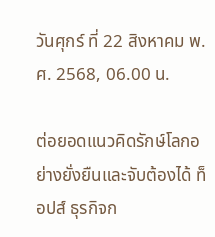วันศุกร์ ที่ 22 สิงหาคม พ.ศ. 2568, 06.00 น.

ต่อยอดแนวคิดรักษ์โลกอย่างยั่งยืนและจับต้องได้ ท็อปส์ ธุรกิจก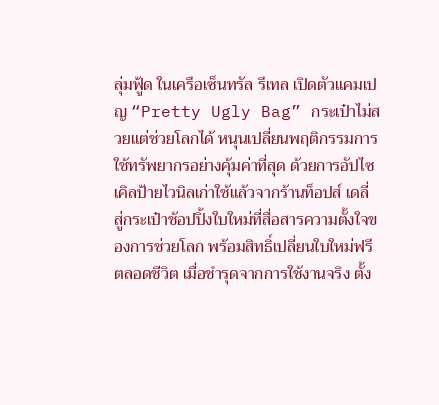ลุ่มฟู้ด ในเครือเซ็นทรัล รีเทล เปิดตัวแคมเปญ “Pretty Ugly Bag” กระเป๋าไม่สวยแต่ช่วยโลกได้ หนุนเปลี่ยนพฤติกรรมการใช้ทรัพยากรอย่างคุ้มค่าที่สุด ด้วยการอัปไซเคิลป้ายไวนิลเก่าใช้แล้วจากร้านท็อปส์ เดลี่ สู่กระเป๋าช้อปปิ้งใบใหม่ที่สื่อสารความตั้งใจของการช่วยโลก พร้อมสิทธิ์เปลี่ยนใบใหม่ฟรีตลอดชีวิต เมื่อชำรุดจากการใช้งานจริง ตั้ง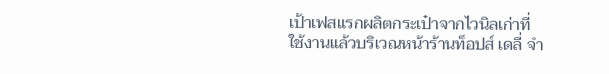เป้าเฟสแรกผลิตกระเป๋าจากไวนิลเก่าที่ใช้งานแล้วบริเวณหน้าร้านท็อปส์ เดลี่ จำ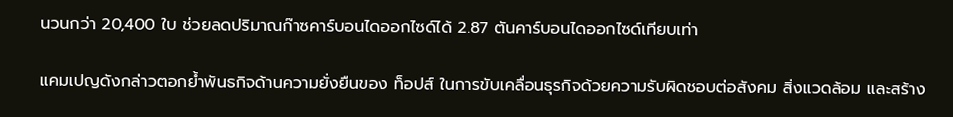นวนกว่า 20,400 ใบ ช่วยลดปริมาณก๊าซคาร์บอนไดออกไซด์ได้ 2.87 ตันคาร์บอนไดออกไซด์เทียบเท่า

แคมเปญดังกล่าวตอกย้ำพันธกิจด้านความยั่งยืนของ ท็อปส์ ในการขับเคลื่อนธุรกิจด้วยความรับผิดชอบต่อสังคม สิ่งแวดล้อม และสร้าง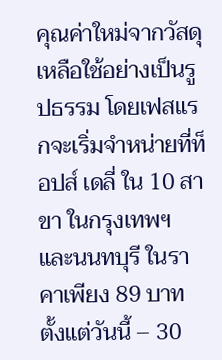คุณค่าใหม่จากวัสดุเหลือใช้อย่างเป็นรูปธรรม โดยเฟสแรกจะเริ่มจำหน่ายที่ท็อปส์ เดลี่ ใน 10 สาขา ในกรุงเทพฯ และนนทบุรี ในราคาเพียง 89 บาท ตั้งแต่วันนี้ – 30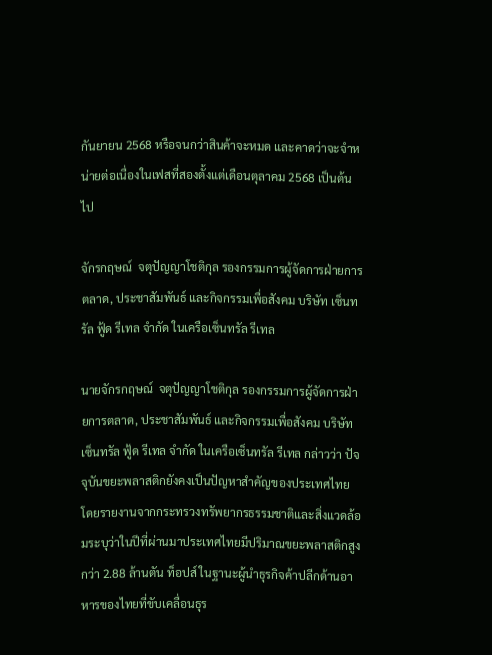กันยายน 2568 หรือจนกว่าสินค้าจะหมด และคาดว่าจะจำหน่ายต่อเนื่องในเฟสที่สองตั้งแต่เดือนตุลาคม 2568 เป็นต้นไป

จักรกฤษณ์  จตุปัญญาโชติกุล รองกรรมการผู้จัดการฝ่ายการตลาด, ประชาสัมพันธ์ และกิจกรรมเพื่อสังคม บริษัท เซ็นทรัล ฟู้ด รีเทล จำกัด ในเครือเซ็นทรัล รีเทล

นายจักรกฤษณ์  จตุปัญญาโชติกุล รองกรรมการผู้จัดการฝ่ายการตลาด, ประชาสัมพันธ์ และกิจกรรมเพื่อสังคม บริษัท เซ็นทรัล ฟู้ด รีเทล จำกัด ในเครือเซ็นทรัล รีเทล กล่าวว่า ปัจจุบันขยะพลาสติกยังคงเป็นปัญหาสำคัญของประเทศไทย โดยรายงานจากกระทรวงทรัพยากรธรรมชาติและสิ่งแวดล้อมระบุว่าในปีที่ผ่านมาประเทศไทยมีปริมาณขยะพลาสติกสูงกว่า 2.88 ล้านตัน ท็อปส์ ในฐานะผู้นำธุรกิจค้าปลีกด้านอาหารของไทยที่ขับเคลื่อนธุร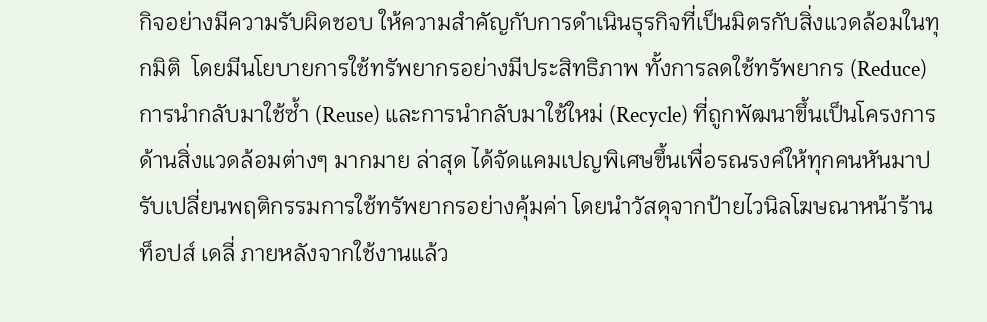กิจอย่างมีความรับผิดชอบ ให้ความสำคัญกับการดำเนินธุรกิจที่เป็นมิตรกับสิ่งแวดล้อมในทุกมิติ  โดยมีนโยบายการใช้ทรัพยากรอย่างมีประสิทธิภาพ ทั้งการลดใช้ทรัพยากร (Reduce) การนำกลับมาใช้ซ้ำ (Reuse) และการนำกลับมาใช้ใหม่ (Recycle) ที่ถูกพัฒนาขึ้นเป็นโครงการด้านสิ่งแวดล้อมต่างๆ มากมาย ล่าสุด ได้จัดแคมเปญพิเศษขึ้นเพื่อรณรงค์ให้ทุกคนหันมาปรับเปลี่ยนพฤติกรรมการใช้ทรัพยากรอย่างคุ้มค่า โดยนำวัสดุจากป้ายไวนิลโฆษณาหน้าร้านท็อปส์ เดลี่ ภายหลังจากใช้งานแล้ว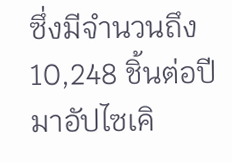ซึ่งมีจำนวนถึง 10,248 ชิ้นต่อปี มาอัปไซเคิ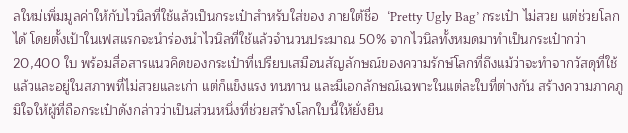ลใหม่เพิ่มมูลค่าให้กับไวนิลที่ใช้แล้วเป็นกระเป๋าสำหรับใส่ของ ภายใต้ชื่อ  ‘Pretty Ugly Bag’ กระเป๋า ไม่สวย แต่ช่วยโลกได้ โดยตั้งเป้าในเฟสแรกจะนำร่องนำไวนิลที่ใช้แล้วจำนวนประมาณ 50% จากไวนิลทั้งหมดมาทำเป็นกระเป๋ากว่า 20,400 ใบ พร้อมสื่อสารแนวคิดของกระเป๋าที่เปรียบเสมือนสัญลักษณ์ของความรักษ์โลกที่ถึงแม้ว่าจะทำจากวัสดุที่ใช้แล้วและอยู่ในสภาพที่ไม่สวยและเก่า แต่ก็แข็งแรง ทนทาน และมีเอกลักษณ์เฉพาะในแต่ละใบที่ต่างกัน สร้างความภาคภูมิใจให้ผู้ที่ถือกระเป๋าดังกล่าวว่าเป็นส่วนหนึ่งที่ช่วยสร้างโลกใบนี้ให้ยั่งยืน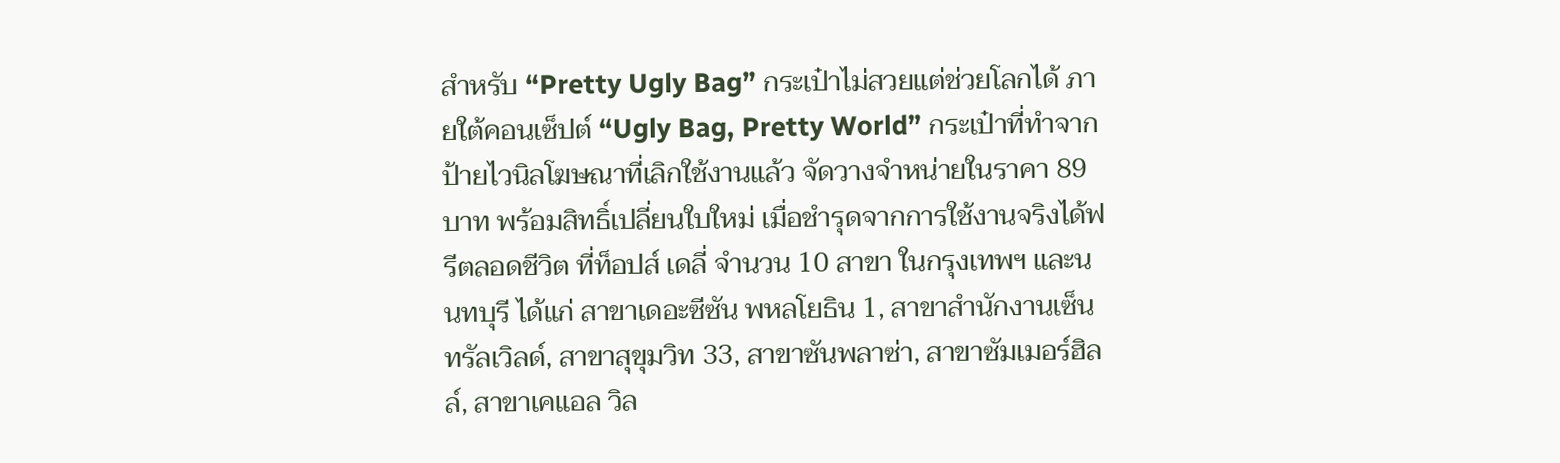สำหรับ “Pretty Ugly Bag” กระเป๋าไม่สวยแต่ช่วยโลกได้ ภายใต้คอนเซ็ปต์ “Ugly Bag, Pretty World” กระเป๋าที่ทำจากป้ายไวนิลโฆษณาที่เลิกใช้งานแล้ว จัดวางจำหน่ายในราคา 89 บาท พร้อมสิทธิ์เปลี่ยนใบใหม่ เมื่อชำรุดจากการใช้งานจริงได้ฟรีตลอดชีวิต ที่ท็อปส์ เดลี่ จำนวน 10 สาขา ในกรุงเทพฯ และนนทบุรี ได้แก่ สาขาเดอะซีซัน พหลโยธิน 1, สาขาสำนักงานเซ็นทรัลเวิลด์, สาขาสุขุมวิท 33, สาขาซันพลาซ่า, สาขาซัมเมอร์ฮิลล์, สาขาเคแอล วิล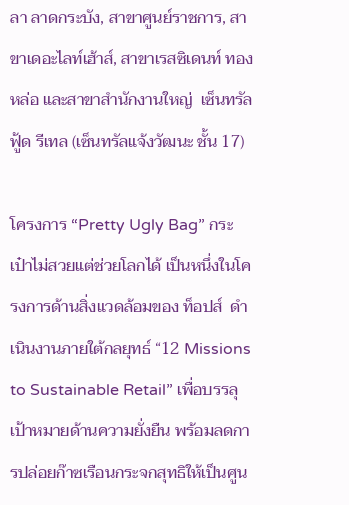ลา ลาดกระบัง, สาขาศูนย์ราชการ, สาขาเดอะไลท์เฮ้าส์, สาขาเรสซิเดนท์ ทองหล่อ และสาขาสำนักงานใหญ่  เซ็นทรัล ฟู้ด รีเทล (เซ็นทรัลแจ้งวัฒนะ ชั้น 17)

โครงการ “Pretty Ugly Bag” กระเป๋าไม่สวยแต่ช่วยโลกได้ เป็นหนึ่งในโครงการด้านสิ่งแวดล้อมของ ท็อปส์  ดำเนินงานภายใต้กลยุทธ์ “12 Missions to Sustainable Retail” เพื่อบรรลุเป้าหมายด้านความยั่งยืน พร้อมลดการปล่อยก๊าซเรือนกระจกสุทธิให้เป็นศูน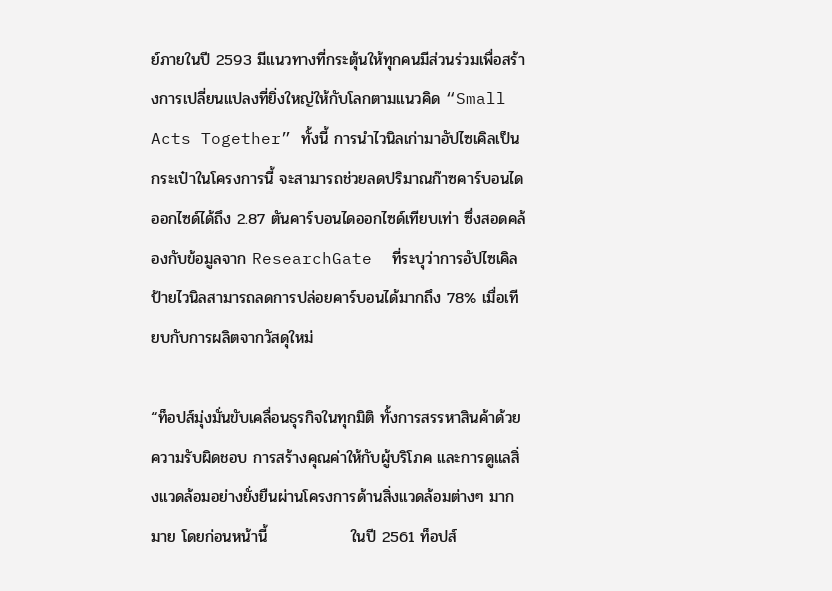ย์ภายในปี 2593 มีแนวทางที่กระตุ้นให้ทุกคนมีส่วนร่วมเพื่อสร้างการเปลี่ยนแปลงที่ยิ่งใหญ่ให้กับโลกตามแนวคิด “Small Acts Together” ทั้งนี้ การนำไวนิลเก่ามาอัปไซเคิลเป็นกระเป๋าในโครงการนี้ จะสามารถช่วยลดปริมาณก๊าซคาร์บอนไดออกไซด์ได้ถึง 2.87 ตันคาร์บอนไดออกไซด์เทียบเท่า ซึ่งสอดคล้องกับข้อมูลจาก ResearchGate  ที่ระบุว่าการอัปไซเคิลป้ายไวนิลสามารถลดการปล่อยคาร์บอนได้มากถึง 78% เมื่อเทียบกับการผลิตจากวัสดุใหม่

“ท็อปส์มุ่งมั่นขับเคลื่อนธุรกิจในทุกมิติ ทั้งการสรรหาสินค้าด้วยความรับผิดชอบ การสร้างคุณค่าให้กับผู้บริโภค และการดูแลสิ่งแวดล้อมอย่างยั่งยืนผ่านโครงการด้านสิ่งแวดล้อมต่างๆ มากมาย โดยก่อนหน้านี้               ในปี 2561 ท็อปส์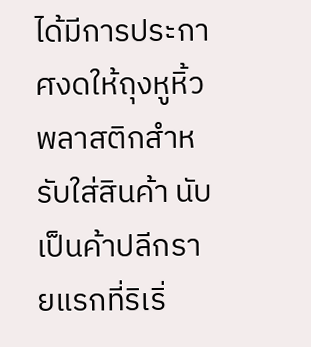ได้มีการประกาศงดให้ถุงหูหิ้วพลาสติกสำหรับใส่สินค้า นับเป็นค้าปลีกรายแรกที่ริเริ่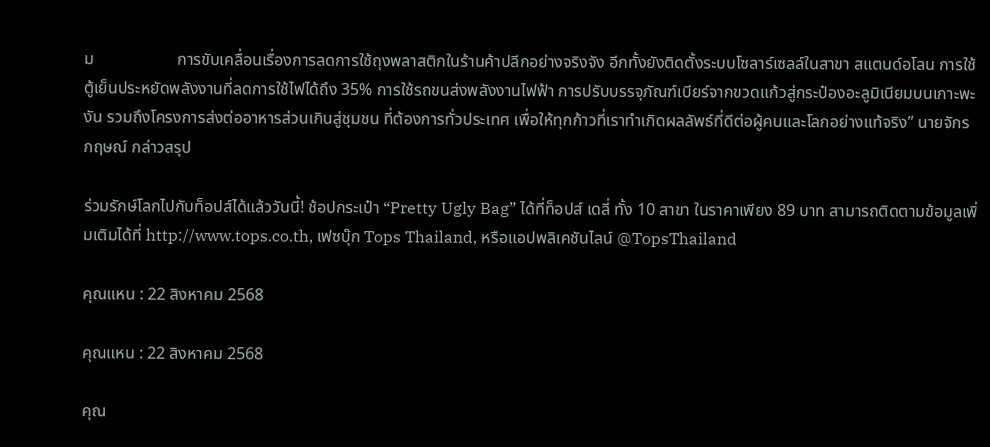ม                    การขับเคลื่อนเรื่องการลดการใช้ถุงพลาสติกในร้านค้าปลีกอย่างจริงจัง อีกทั้งยังติดตั้งระบบโซลาร์เซลล์ในสาขา สแตนด์อโลน การใช้ตู้เย็นประหยัดพลังงานที่ลดการใช้ไฟได้ถึง 35% การใช้รถขนส่งพลังงานไฟฟ้า การปรับบรรจุภัณฑ์เบียร์จากขวดแก้วสู่กระป๋องอะลูมิเนียมบนเกาะพะงัน รวมถึงโครงการส่งต่ออาหารส่วนเกินสู่ชุมชน ที่ต้องการทั่วประเทศ เพื่อให้ทุกก้าวที่เราทำเกิดผลลัพธ์ที่ดีต่อผู้คนและโลกอย่างแท้จริง” นายจักรกฤษณ์ กล่าวสรุป

ร่วมรักษ์โลกไปกับท็อปส์ได้แล้ววันนี้! ช้อปกระเป๋า “Pretty Ugly Bag” ได้ที่ท็อปส์ เดลี่ ทั้ง 10 สาขา ในราคาเพียง 89 บาท สามารถติดตามข้อมูลเพิ่มเติมได้ที่ http://www.tops.co.th, เฟซบุ๊ก Tops Thailand, หรือแอปพลิเคชันไลน์ @TopsThailand

คุณแหน : 22 สิงหาคม 2568

คุณแหน : 22 สิงหาคม 2568

คุณ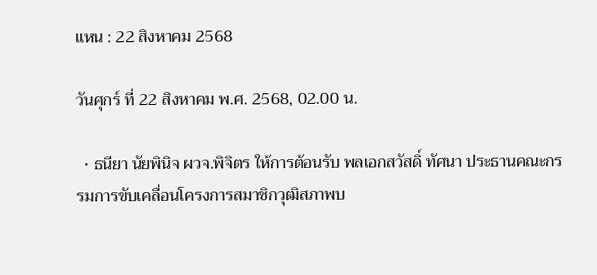แหน : 22 สิงหาคม 2568

วันศุกร์ ที่ 22 สิงหาคม พ.ศ. 2568, 02.00 น.

  • ธนียา นัยพินิจ ผวจ.พิจิตร ให้การต้อนรับ พลเอกสวัสดิ์ ทัศนา ประธานคณะกรรมการขับเคลื่อนโครงการสมาชิกวุฒิสภาพบ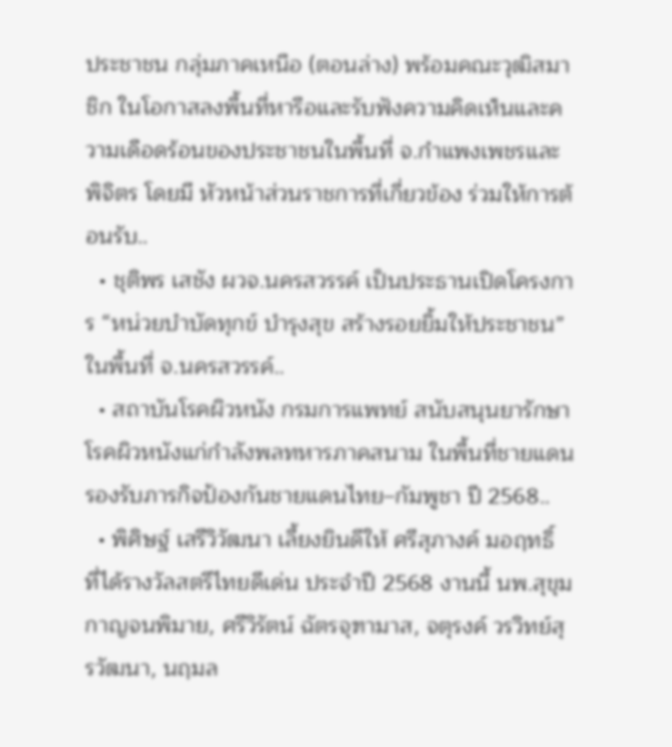ประชาชน กลุ่มภาคเหนือ (ตอนล่าง) พร้อมคณะวุฒิสมาชิก ในโอกาสลงพื้นที่หารือและรับฟังความคิดเห็นและความเดือดร้อนของประชาชนในพื้นที่ จ.กำแพงเพชรและพิจิตร โดยมี หัวหน้าส่วนราชการที่เกี่ยวข้อง ร่วมให้การต้อนรับ..
  • ชุติพร เสชัง ผวจ.นครสวรรค์ เป็นประธานเปิดโครงการ “หน่วยบำบัดทุกข์ บำรุงสุข สร้างรอยยิ้มให้ประชาชน” ในพื้นที่ จ.นครสวรรค์..
  • สถาบันโรคผิวหนัง กรมการแพทย์ สนับสนุนยารักษาโรคผิวหนังแก่กำลังพลทหารภาคสนาม ในพื้นที่ชายแดน รองรับภารกิจป้องกันชายแดนไทย–กัมพูชา ปี 2568..
  • พิศิษฐ์ เสรีวิวัฒนา เลี้ยงยินดีให้ ศรีสุภางค์ มอฤทธิ์ ที่ได้รางวัลสตรีไทยดีเด่น ประจำปี 2568 งานนี้ นพ.สุขุม กาญจนพิมาย, ศรีวิรัตน์ ฉัตรจุฑามาส, จตุรงค์ วรวิทย์สุรวัฒนา, นฤมล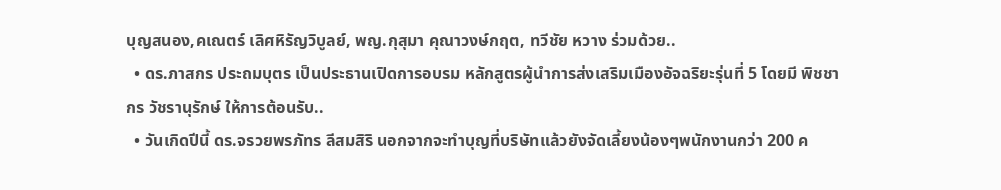บุญสนอง,คเณตร์ เลิศหิรัญวิบูลย์, พญ.กุสุมา คุณาวงษ์กฤต, ทวีชัย หวาง ร่วมด้วย..
  • ดร.ภาสกร ประถมบุตร เป็นประธานเปิดการอบรม หลักสูตรผู้นำการส่งเสริมเมืองอัจฉริยะรุ่นที่ 5 โดยมี พิชชากร วัชรานุรักษ์ ให้การต้อนรับ..
  • วันเกิดปีนี้ ดร.จรวยพรภัทร ลีสมสิริ นอกจากจะทำบุญที่บริษัทแล้วยังจัดเลี้ยงน้องๆพนักงานกว่า 200 ค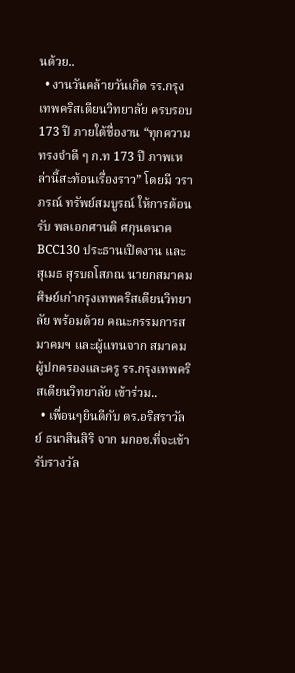นด้วย..
  • งานวันคล้ายวันเกิด รร.กรุงเทพคริสเตียนวิทยาลัย ครบรอบ 173 ปี ภายใต้ชื่องาน “ทุกความทรงจำดี ๆ ก.ท 173 ปี ภาพเหล่านี้สะท้อนเรื่องราว” โดยมี วราภรณ์ ทรัพย์สมบูรณ์ ให้การต้อนรับ พลเอกศานติ ศกุนตนาค BCC130 ประธานเปิดงาน และ สุเมธ สุรบถโสภณ นายกสมาคมศิษย์เก่ากรุงเทพคริสเตียนวิทยาลัย พร้อมด้วย คณะกรรมการสมาคมฯ และผู้แทนจาก สมาคมผู้ปกครองและครู รร.กรุงเทพคริสเตียนวิทยาลัย เข้าร่วม..
  • เพื่อนๆยินดีกับ ดร.อริสราวัลย์ ธนาสินสิริ จาก มกอช.ที่จะเข้ารับรางวัล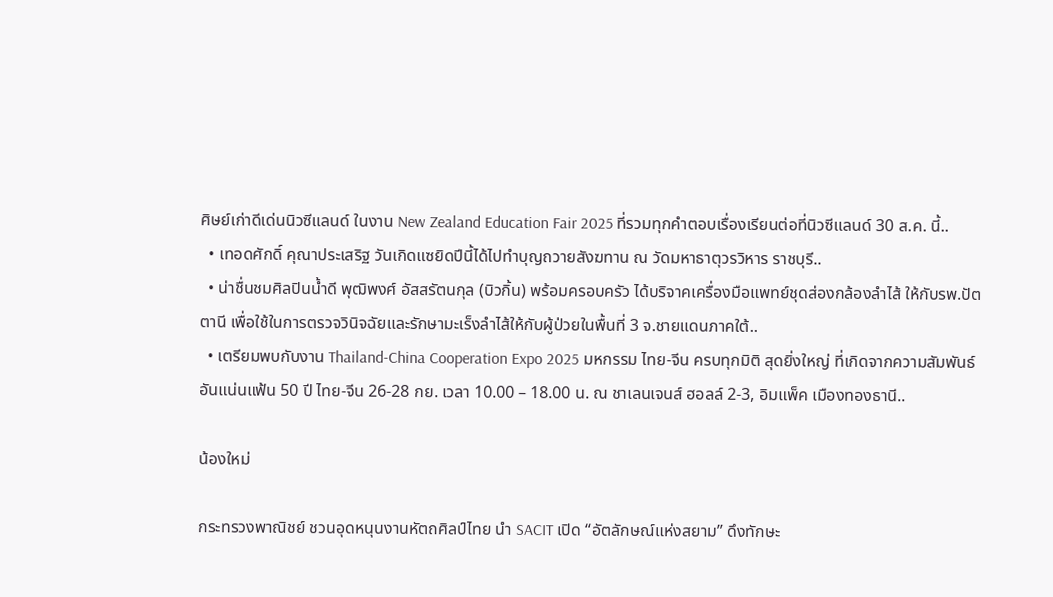ศิษย์เก่าดีเด่นนิวซีแลนด์ ในงาน New Zealand Education Fair 2025 ที่รวมทุกคำตอบเรื่องเรียนต่อที่นิวซีแลนด์ 30 ส.ค. นี้..
  • เทอดศักดิ์ คุณาประเสริฐ วันเกิดแซยิดปีนี้ได้ไปทำบุญถวายสังฆทาน ณ วัดมหาธาตุวรวิหาร ราชบุรี..
  • น่าชื่นชมศิลปินน้ำดี พุฒิพงศ์ อัสสรัตนกุล (บิวกิ้น) พร้อมครอบครัว ได้บริจาคเครื่องมือแพทย์ชุดส่องกล้องลำไส้ ให้กับรพ.ปัตตานี เพื่อใช้ในการตรวจวินิจฉัยและรักษามะเร็งลำไส้ให้กับผู้ป่วยในพื้นที่ 3 จ.ชายแดนภาคใต้..
  • เตรียมพบกับงาน Thailand-China Cooperation Expo 2025 มหกรรม ไทย-จีน ครบทุกมิติ สุดยิ่งใหญ่ ที่เกิดจากความสัมพันธ์อันแน่นแฟ้น 50 ปี ไทย-จีน 26-28 กย. เวลา 10.00 – 18.00 น. ณ ชาเลนเจนส์ ฮอลล์ 2-3, อิมแพ็ค เมืองทองธานี..

น้องใหม่

กระทรวงพาณิชย์ ชวนอุดหนุนงานหัตถศิลป์ไทย นำ SACIT เปิด “อัตลักษณ์แห่งสยาม” ดึงทักษะ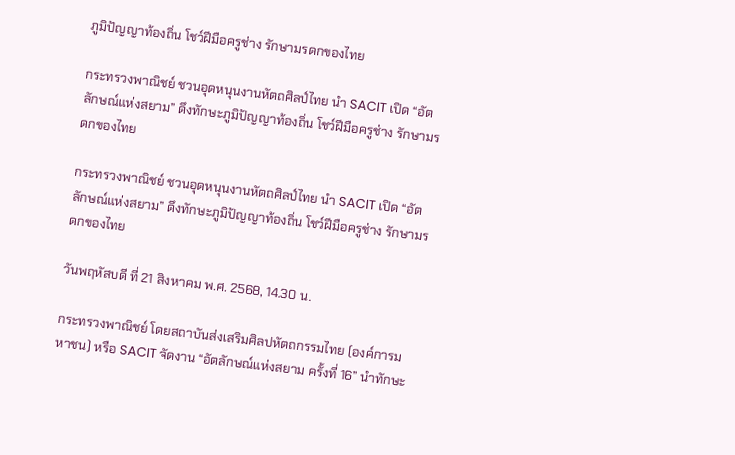ภูมิปัญญาท้องถิ่น โชว์ฝีมือครูช่าง รักษามรดกของไทย

กระทรวงพาณิชย์ ชวนอุดหนุนงานหัตถศิลป์ไทย นำ SACIT เปิด “อัตลักษณ์แห่งสยาม” ดึงทักษะภูมิปัญญาท้องถิ่น โชว์ฝีมือครูช่าง รักษามรดกของไทย

กระทรวงพาณิชย์ ชวนอุดหนุนงานหัตถศิลป์ไทย นำ SACIT เปิด “อัตลักษณ์แห่งสยาม” ดึงทักษะภูมิปัญญาท้องถิ่น โชว์ฝีมือครูช่าง รักษามรดกของไทย

วันพฤหัสบดี ที่ 21 สิงหาคม พ.ศ. 2568, 14.30 น.

กระทรวงพาณิชย์ โดยสถาบันส่งเสริมศิลปหัตถกรรมไทย (องค์การมหาชน) หรือ SACIT จัดงาน “อัตลักษณ์แห่งสยาม ครั้งที่ 16” นำทักษะ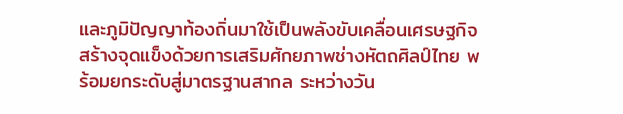และภูมิปัญญาท้องถิ่นมาใช้เป็นพลังขับเคลื่อนเศรษฐกิจ สร้างจุดแข็งด้วยการเสริมศักยภาพช่างหัตถศิลป์ไทย พร้อมยกระดับสู่มาตรฐานสากล ระหว่างวัน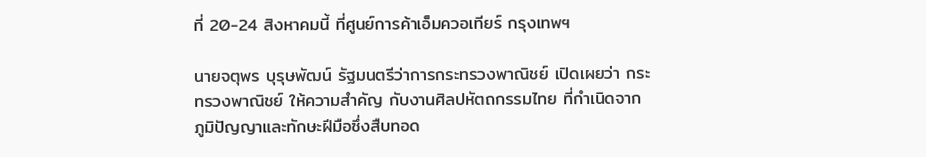ที่ 20-24 สิงหาคมนี้ ที่ศูนย์การค้าเอ็มควอเทียร์ กรุงเทพฯ

นายจตุพร บุรุษพัฒน์ รัฐมนตรีว่าการกระทรวงพาณิชย์ เปิดเผยว่า กระทรวงพาณิชย์ ให้ความสำคัญ กับงานศิลปหัตถกรรมไทย ที่กำเนิดจากภูมิปัญญาและทักษะฝีมือซึ่งสืบทอด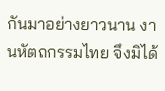กันมาอย่างยาวนาน งานหัตถกรรมไทย จึงมิได้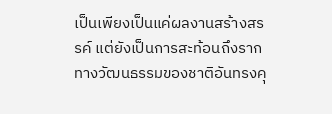เป็นเพียงเป็นแค่ผลงานสร้างสรรค์ แต่ยังเป็นการสะท้อนถึงรากทางวัฒนธรรมของชาติอันทรงคุ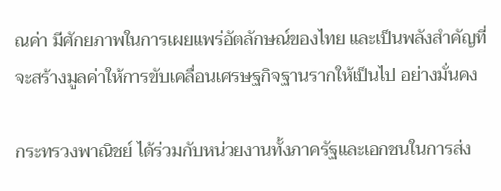ณค่า มีศักยภาพในการเผยแพร่อัตลักษณ์ของไทย และเป็นพลังสำคัญที่จะสร้างมูลค่าให้การขับเคลื่อนเศรษฐกิจฐานรากให้เป็นไป อย่างมั่นคง

กระทรวงพาณิชย์ ได้ร่วมกับหน่วยงานทั้งภาครัฐและเอกชนในการส่ง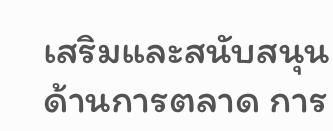เสริมและสนับสนุนด้านการตลาด การ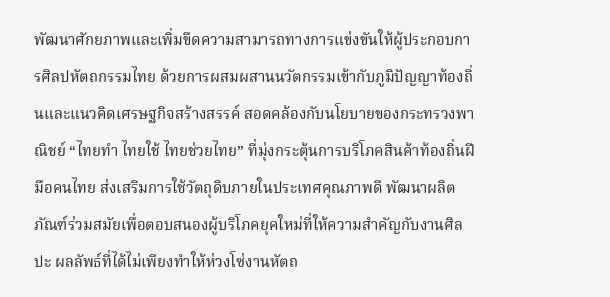พัฒนาศักยภาพและเพิ่มขีดความสามารถทางการแข่งขันให้ผู้ประกอบการศิลปหัตถกรรมไทย ด้วยการผสมผสานนวัตกรรมเข้ากับภูมิปัญญาท้องถิ่นและแนวคิดเศรษฐกิจสร้างสรรค์ สอดคล้องกับนโยบายของกระทรวงพาณิชย์ “ไทยทำ ไทยใช้ ไทยช่วยไทย” ที่มุ่งกระตุ้นการบริโภคสินค้าท้องถิ่นฝีมือคนไทย ส่งเสริมการใช้วัตถุดิบภายในประเทศคุณภาพดี พัฒนาผลิตภัณฑ์ร่วมสมัยเพื่อตอบสนองผู้บริโภคยุคใหม่ที่ให้ความสำคัญกับงานศิลปะ ผลลัพธ์ที่ได้ไม่เพียงทำให้ห่วงโซ่งานหัตถ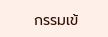กรรมเข้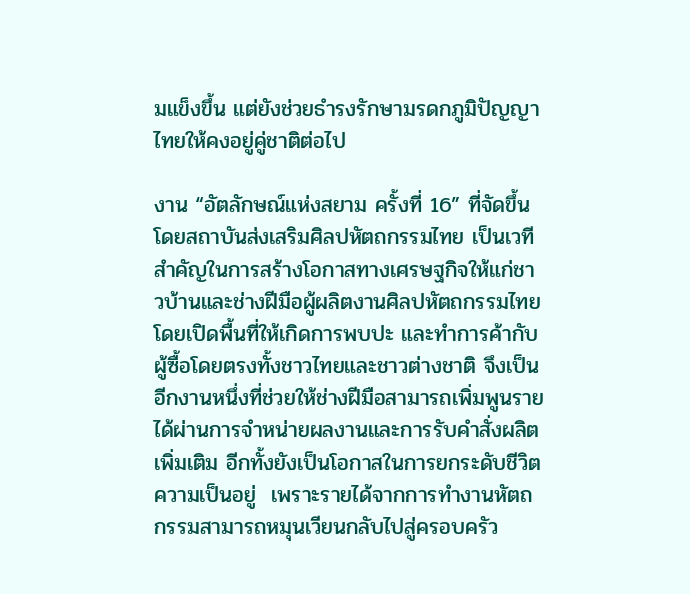มแข็งขึ้น แต่ยังช่วยธำรงรักษามรดกภูมิปัญญาไทยให้คงอยู่คู่ชาติต่อไป

งาน “อัตลักษณ์แห่งสยาม ครั้งที่ 16” ที่จัดขึ้นโดยสถาบันส่งเสริมศิลปหัตถกรรมไทย เป็นเวทีสำคัญในการสร้างโอกาสทางเศรษฐกิจให้แก่ชาวบ้านและช่างฝีมือผู้ผลิตงานศิลปหัตถกรรมไทย โดยเปิดพื้นที่ให้เกิดการพบปะ และทำการค้ากับผู้ซื้อโดยตรงทั้งชาวไทยและชาวต่างชาติ จึงเป็นอีกงานหนึ่งที่ช่วยให้ช่างฝีมือสามารถเพิ่มพูนรายได้ผ่านการจำหน่ายผลงานและการรับคำสั่งผลิตเพิ่มเติม อีกทั้งยังเป็นโอกาสในการยกระดับชีวิตความเป็นอยู่  เพราะรายได้จากการทำงานหัตถกรรมสามารถหมุนเวียนกลับไปสู่ครอบครัว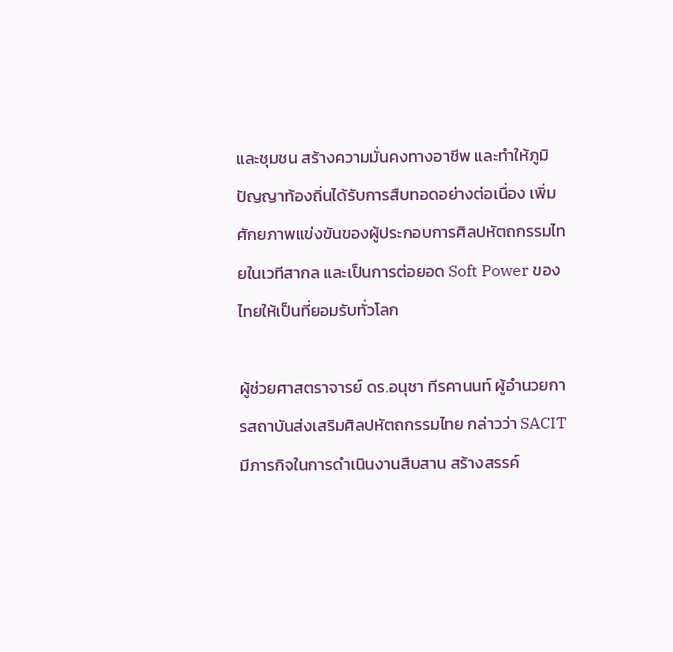และชุมชน สร้างความมั่นคงทางอาชีพ และทำให้ภูมิปัญญาท้องถิ่นได้รับการสืบทอดอย่างต่อเนื่อง เพิ่มศักยภาพแข่งขันของผู้ประกอบการศิลปหัตถกรรมไทยในเวทีสากล และเป็นการต่อยอด Soft Power ของไทยให้เป็นที่ยอมรับทั่วโลก

ผู้ช่วยศาสตราจารย์ ดร.อนุชา ทีรคานนท์ ผู้อำนวยการสถาบันส่งเสริมศิลปหัตถกรรมไทย กล่าวว่า SACIT มีภารกิจในการดำเนินงานสืบสาน สร้างสรรค์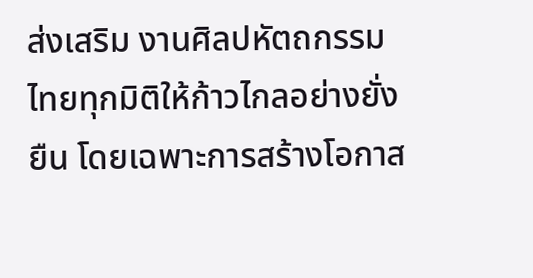ส่งเสริม งานศิลปหัตถกรรมไทยทุกมิติให้ก้าวไกลอย่างยั่งยืน โดยเฉพาะการสร้างโอกาส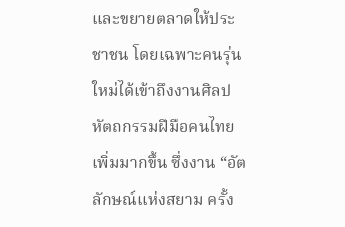และขยายตลาดให้ประชาชน โดยเฉพาะคนรุ่นใหม่ได้เข้าถึงงานศิลปหัตถกรรมฝีมือคนไทยเพิ่มมากขึ้น ซึ่งงาน “อัตลักษณ์แห่งสยาม ครั้ง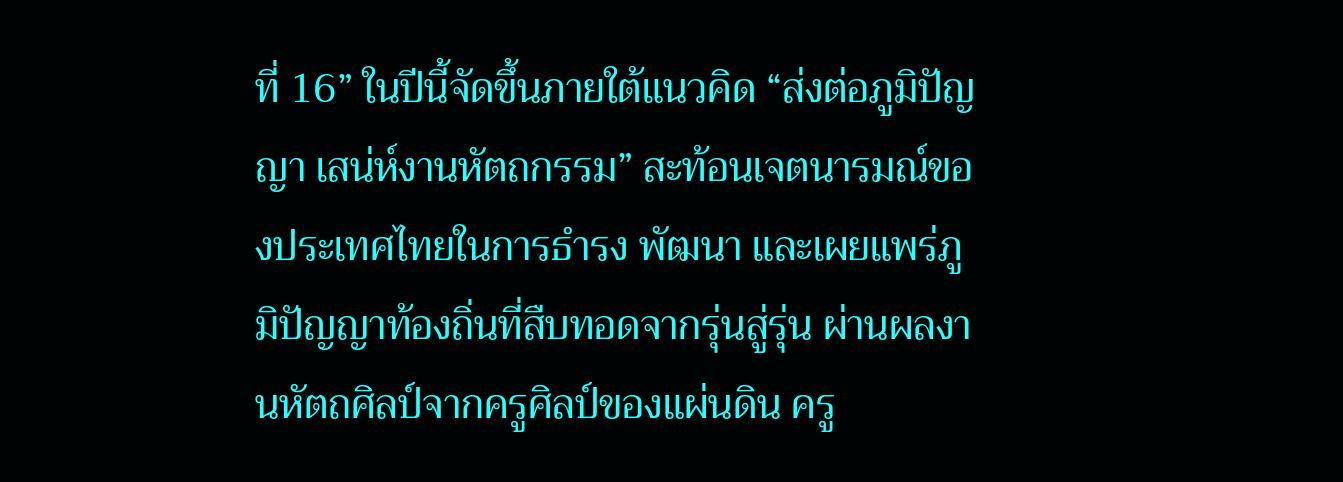ที่ 16” ในปีนี้จัดขึ้นภายใต้แนวคิด “ส่งต่อภูมิปัญญา เสน่ห์งานหัตถกรรม” สะท้อนเจตนารมณ์ของประเทศไทยในการธำรง พัฒนา และเผยแพร่ภูมิปัญญาท้องถิ่นที่สืบทอดจากรุ่นสู่รุ่น ผ่านผลงานหัตถศิลป์จากครูศิลป์ของแผ่นดิน ครู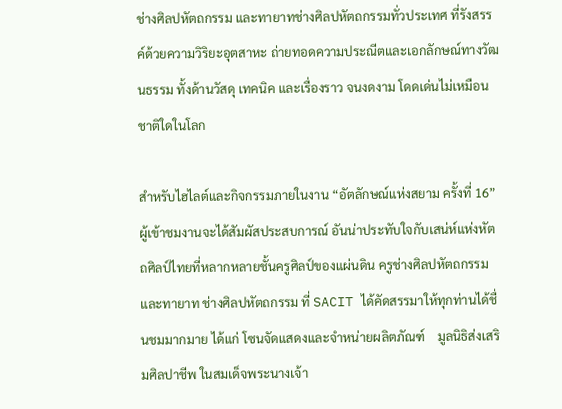ช่างศิลปหัตถกรรม และทายาทช่างศิลปหัตถกรรมทั่วประเทศ ที่รังสรรค์ด้วยความวิริยะอุตสาหะ ถ่ายทอดความประณีตและเอกลักษณ์ทางวัฒนธรรม ทั้งด้านวัสดุ เทคนิค และเรื่องราว จนงดงาม โดดเด่นไม่เหมือนชาติใดในโลก

สำหรับไฮไลต์และกิจกรรมภายในงาน “อัตลักษณ์แห่งสยาม ครั้งที่ 16” ผู้เข้าชมงานจะได้สัมผัสประสบการณ์ อันน่าประทับใจกับเสน่ห์แห่งหัตถศิลป์ไทยที่หลากหลายชั้นครูศิลป์ของแผ่นดิน ครูช่างศิลปหัตถกรรม และทายาท ช่างศิลปหัตถกรรม ที่ SACIT ได้คัดสรรมาให้ทุกท่านได้ชื่นชมมากมาย ได้แก่ โซนจัดแสดงและจำหน่ายผลิตภัณฑ์    มูลนิธิส่งเสริมศิลปาชีพ ในสมเด็จพระนางเจ้า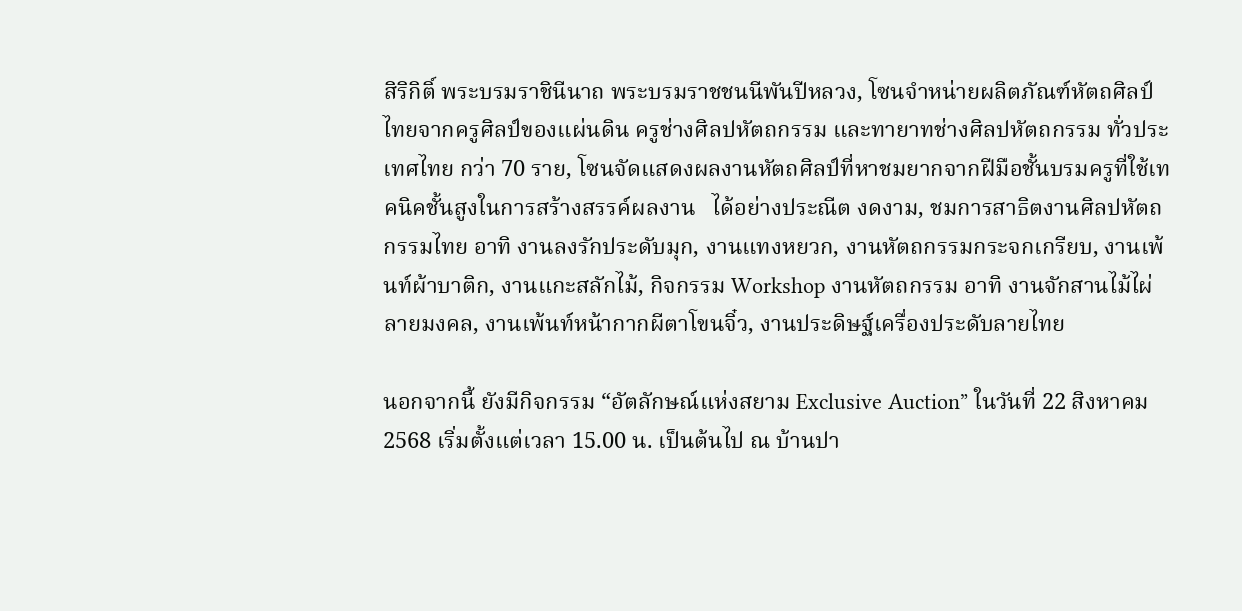สิริกิติ์ พระบรมราชินีนาถ พระบรมราชชนนีพันปีหลวง, โซนจำหน่ายผลิตภัณฑ์หัตถศิลป์ไทยจากครูศิลป์ของแผ่นดิน ครูช่างศิลปหัตถกรรม และทายาทช่างศิลปหัตถกรรม ทั่วประเทศไทย กว่า 70 ราย, โซนจัดแสดงผลงานหัตถศิลป์ที่หาชมยากจากฝีมือชั้นบรมครูที่ใช้เทคนิคชั้นสูงในการสร้างสรรค์ผลงาน   ได้อย่างประณีต งดงาม, ชมการสาธิตงานศิลปหัตถกรรมไทย อาทิ งานลงรักประดับมุก, งานแทงหยวก, งานหัตถกรรมกระจกเกรียบ, งานเพ้นท์ผ้าบาติก, งานแกะสลักไม้, กิจกรรม Workshop งานหัตถกรรม อาทิ งานจักสานไม้ไผ่ลายมงคล, งานเพ้นท์หน้ากากผีตาโขนจิ๋ว, งานประดิษฐ์เครื่องประดับลายไทย

นอกจากนี้ ยังมีกิจกรรม “อัตลักษณ์แห่งสยาม Exclusive Auction” ในวันที่ 22 สิงหาคม 2568 เริ่มตั้งแต่เวลา 15.00 น. เป็นต้นไป ณ บ้านปา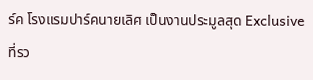ร์ค โรงแรมปาร์คนายเลิศ เป็นงานประมูลสุด Exclusive ที่รว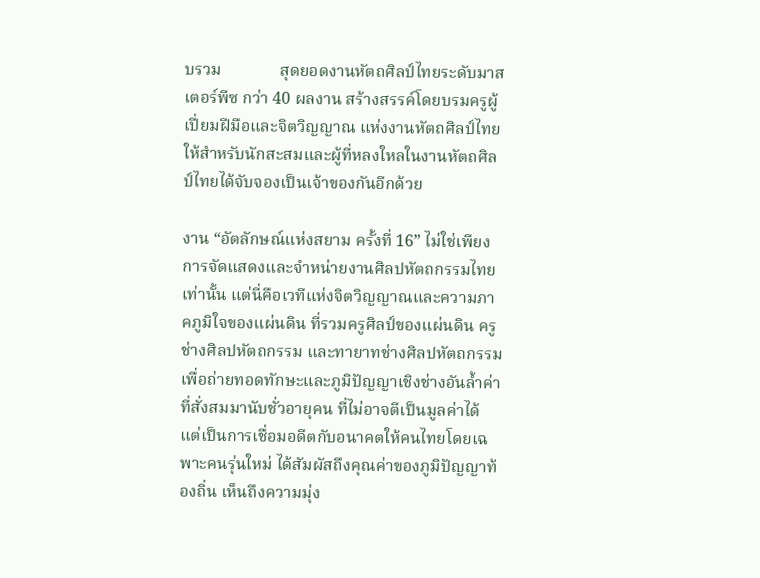บรวม              สุดยอดงานหัตถศิลป์ไทยระดับมาสเตอร์พีซ กว่า 40 ผลงาน สร้างสรรค์โดยบรมครูผู้เปี่ยมฝีมือและจิตวิญญาณ แห่งงานหัตถศิลป์ไทย ให้สำหรับนักสะสมและผู้ที่หลงใหลในงานหัตถศิลป์ไทยได้จับจองเป็นเจ้าของกันอีกด้วย

งาน “อัตลักษณ์แห่งสยาม ครั้งที่ 16” ไม่ใช่เพียงการจัดแสดงและจำหน่ายงานศิลปหัตถกรรมไทยเท่านั้น แต่นี่คือเวทีแห่งจิตวิญญาณและความภาคภูมิใจของแผ่นดิน ที่รวมครูศิลป์ของแผ่นดิน ครูช่างศิลปหัตถกรรม และทายาทช่างศิลปหัตถกรรม เพื่อถ่ายทอดทักษะและภูมิปัญญาเชิงช่างอันล้ำค่าที่สั่งสมมานับชั่วอายุคน ที่ไม่อาจตีเป็นมูลค่าได้ แต่เป็นการเชื่อมอดีตกับอนาคตให้คนไทยโดยเฉพาะคนรุ่นใหม่ ได้สัมผัสถึงคุณค่าของภูมิปัญญาท้องถิ่น เห็นถึงความมุ่ง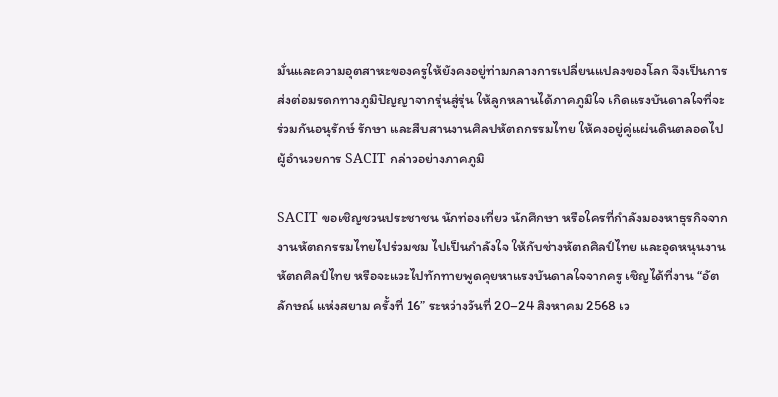มั่นและความอุตสาหะของครูให้ยังคงอยู่ท่ามกลางการเปลี่ยนแปลงของโลก จึงเป็นการส่งต่อมรดกทางภูมิปัญญาจากรุ่นสู่รุ่น ให้ลูกหลานได้ภาคภูมิใจ เกิดแรงบันดาลใจที่จะร่วมกันอนุรักษ์ รักษา และสืบสานงานศิลปหัตถกรรมไทย ให้คงอยู่คู่แผ่นดินตลอดไป ผู้อำนวยการ SACIT กล่าวอย่างภาคภูมิ

SACIT ขอเชิญชวนประชาชน นักท่องเที่ยว นักศึกษา หรือใครที่กำลังมองหาธุรกิจจากงานหัตถกรรมไทยไปร่วมชม ไปเป็นกำลังใจ ให้กับช่างหัตถศิลป์ไทย และอุดหนุนงานหัตถศิลป์ไทย หรือจะแวะไปทักทายพูดคุยหาแรงบันดาลใจจากครู เชิญได้ที่งาน “อัตลักษณ์ แห่งสยาม ครั้งที่ 16” ระหว่างวันที่ 20–24 สิงหาคม 2568 เว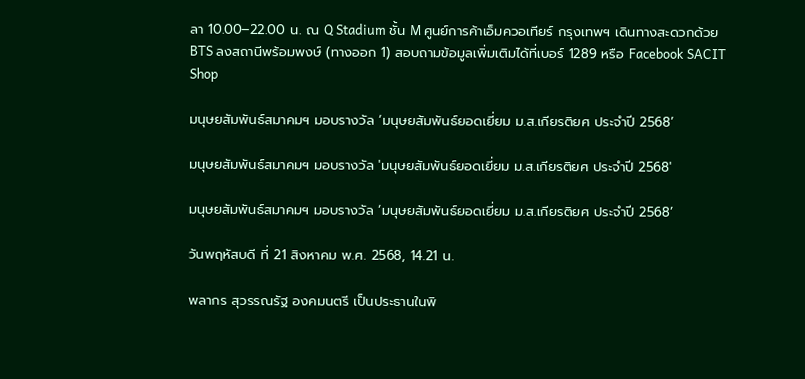ลา 10.00–22.00 น. ณ Q Stadium ชั้น M ศูนย์การค้าเอ็มควอเทียร์ กรุงเทพฯ เดินทางสะดวกด้วย BTS ลงสถานีพร้อมพงษ์ (ทางออก 1) สอบถามข้อมูลเพิ่มเติมได้ที่เบอร์ 1289 หรือ Facebook SACIT Shop

มนุษยสัมพันธ์สมาคมฯ มอบรางวัล ‘มนุษยสัมพันธ์ยอดเยี่ยม ม.ส.เกียรติยศ ประจำปี 2568’

มนุษยสัมพันธ์สมาคมฯ มอบรางวัล 'มนุษยสัมพันธ์ยอดเยี่ยม ม.ส.เกียรติยศ ประจำปี 2568'

มนุษยสัมพันธ์สมาคมฯ มอบรางวัล ‘มนุษยสัมพันธ์ยอดเยี่ยม ม.ส.เกียรติยศ ประจำปี 2568’

วันพฤหัสบดี ที่ 21 สิงหาคม พ.ศ. 2568, 14.21 น.

พลากร สุวรรณรัฐ องคมนตรี เป็นประธานในพิ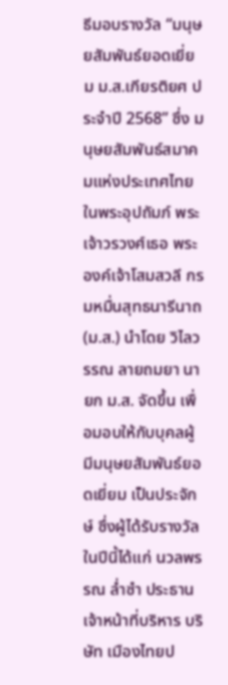ธีมอบรางวัล “มนุษยสัมพันธ์ยอดเยี่ยม ม.ส.เกียรติยศ ประจำปี 2568” ซึ่ง มนุษยสัมพันธ์สมาคมแห่งประเทศไทย ในพระอุปถัมภ์ พระเจ้าวรวงศ์เธอ พระองค์เจ้าโสมสวลี กรมหมื่นสุทธนารีนาถ (ม.ส.) นำโดย วิไลวรรณ ลายถมยา นายก ม.ส. จัดขึ้น เพื่อมอบให้กับบุคลผู้มีมนุษยสัมพันธ์ยอดเยี่ยม เป็นประจักษ์ ซึ่งผู้ได้รับรางวัลในปีนี้ได้แก่ นวลพรรณ ล่ำซำ ประธานเจ้าหน้าที่บริหาร บริษัท เมืองไทยป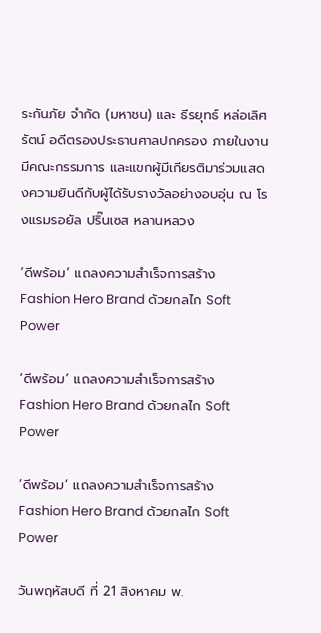ระกันภัย จำกัด (มหาชน) และ ธีรยุทธ์ หล่อเลิศรัตน์ อดีตรองประธานศาลปกครอง ภายในงานมีคณะกรรมการ และแขกผู้มีเกียรติมาร่วมแสดงความยินดีกับผู้ได้รับรางวัลอย่างอบอุ่น ณ โรงแรมรอยัล ปริ๊นเซส หลานหลวง

‘ดีพร้อม’ แถลงความสำเร็จการสร้าง Fashion Hero Brand ด้วยกลไก Soft Power

‘ดีพร้อม’ แถลงความสำเร็จการสร้าง Fashion Hero Brand ด้วยกลไก Soft Power

‘ดีพร้อม’ แถลงความสำเร็จการสร้าง Fashion Hero Brand ด้วยกลไก Soft Power

วันพฤหัสบดี ที่ 21 สิงหาคม พ.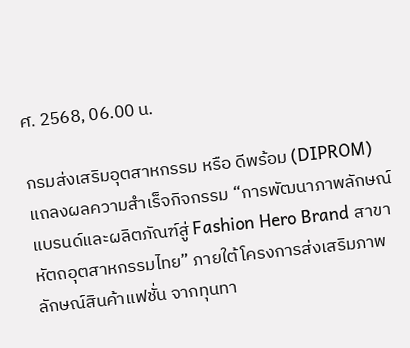ศ. 2568, 06.00 น.

กรมส่งเสริมอุตสาหกรรม หรือ ดีพร้อม (DIPROM) แถลงผลความสำเร็จกิจกรรม “การพัฒนาภาพลักษณ์แบรนด์และผลิตภัณฑ์สู่ Fashion Hero Brand สาขาหัตถอุตสาหกรรมไทย” ภายใต้โครงการส่งเสริมภาพลักษณ์สินค้าแฟชั่น จากทุนทา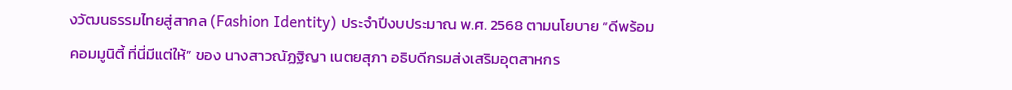งวัฒนธรรมไทยสู่สากล (Fashion Identity) ประจำปีงบประมาณ พ.ศ. 2568 ตามนโยบาย “ดีพร้อมคอมมูนิตี้ ที่นี่มีแต่ให้” ของ นางสาวณัฏฐิญา เนตยสุภา อธิบดีกรมส่งเสริมอุตสาหกร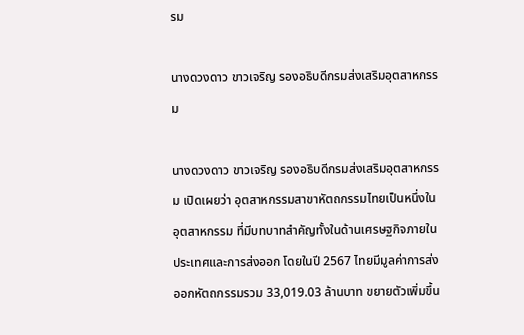รม

นางดวงดาว ขาวเจริญ รองอธิบดีกรมส่งเสริมอุตสาหกรรม

นางดวงดาว ขาวเจริญ รองอธิบดีกรมส่งเสริมอุตสาหกรรม เปิดเผยว่า อุตสาหกรรมสาขาหัตถกรรมไทยเป็นหนึ่งในอุตสาหกรรม ที่มีบทบาทสำคัญทั้งในด้านเศรษฐกิจภายในประเทศและการส่งออก โดยในปี 2567 ไทยมีมูลค่าการส่งออกหัตถกรรมรวม 33,019.03 ล้านบาท ขยายตัวเพิ่มขึ้น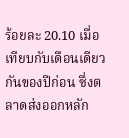ร้อยละ 20.10 เมื่อเทียบกับเดือนเดียวกันของปีก่อน ซึ่งตลาดส่งออกหลัก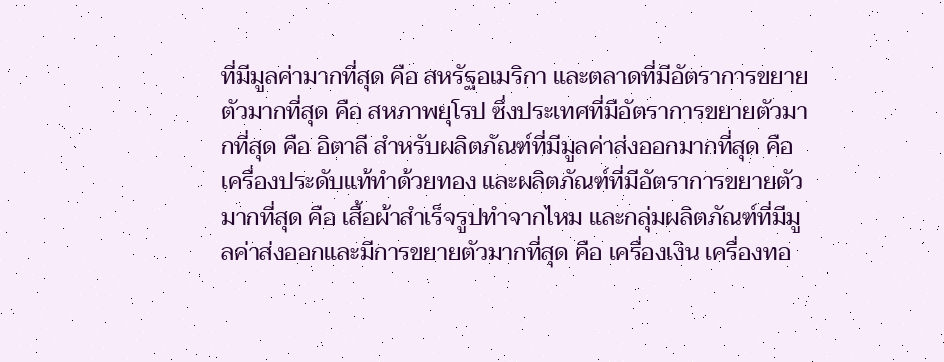ที่มีมูลค่ามากที่สุด คือ สหรัฐอเมริกา และตลาดที่มีอัตราการขยายตัวมากที่สุด คือ สหภาพยุโรป ซึ่งประเทศที่มีอัตราการขยายตัวมากที่สุด คือ อิตาลี สำหรับผลิตภัณฑ์ที่มีมูลค่าส่งออกมากที่สุด คือ เครื่องประดับแท้ทำด้วยทอง และผลิตภัณฑ์ที่มีอัตราการขยายตัวมากที่สุด คือ เสื้อผ้าสำเร็จรูปทำจากไหม และกลุ่มผลิตภัณฑ์ที่มีมูลค่าส่งออกและมีการขยายตัวมากที่สุด คือ เครื่องเงิน เครื่องทอ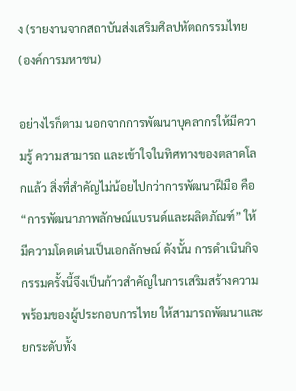ง (รายงานจากสถาบันส่งเสริมศิลปหัตถกรรมไทย (องค์การมหาชน)

อย่างไรก็ตาม นอกจากการพัฒนาบุคลากรให้มีความรู้ ความสามารถ และเข้าใจในทิศทางของตลาดโลกแล้ว สิ่งที่สำคัญไม่น้อยไปกว่าการพัฒนาฝีมือ คือ “การพัฒนาภาพลักษณ์แบรนด์และผลิตภัณฑ์” ให้มีความโดดเด่นเป็นเอกลักษณ์ ดังนั้น การดำเนินกิจกรรมครั้งนี้จึงเป็นก้าวสำคัญในการเสริมสร้างความพร้อมของผู้ประกอบการไทย ให้สามารถพัฒนาและยกระดับทั้ง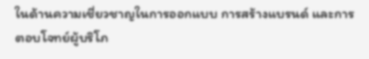ในด้านความเชี่ยวชาญในการออกแบบ การสร้างแบรนด์ และการตอบโจทย์ผู้บริโภ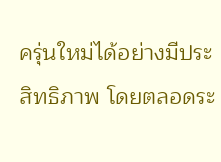ครุ่นใหม่ได้อย่างมีประสิทธิภาพ โดยตลอดระ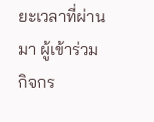ยะเวลาที่ผ่านมา ผู้เข้าร่วมกิจกร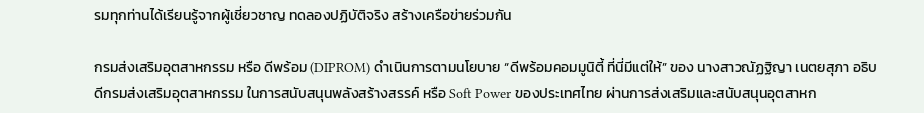รมทุกท่านได้เรียนรู้จากผู้เชี่ยวชาญ ทดลองปฏิบัติจริง สร้างเครือข่ายร่วมกัน

กรมส่งเสริมอุตสาหกรรม หรือ ดีพร้อม (DIPROM) ดำเนินการตามนโยบาย “ดีพร้อมคอมมูนิตี้ ที่นี่มีแต่ให้” ของ นางสาวณัฏฐิญา เนตยสุภา อธิบดีกรมส่งเสริมอุตสาหกรรม ในการสนับสนุนพลังสร้างสรรค์ หรือ Soft Power ของประเทศไทย ผ่านการส่งเสริมและสนับสนุนอุตสาหก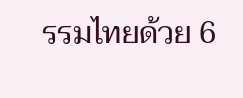รรมไทยด้วย 6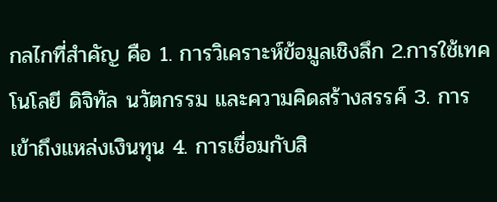กลไกที่สำคัญ คือ 1. การวิเคราะห์ข้อมูลเชิงลึก 2.การใช้เทคโนโลยี ดิจิทัล นวัตกรรม และความคิดสร้างสรรค์ 3. การเข้าถึงแหล่งเงินทุน 4. การเชื่อมกับสิ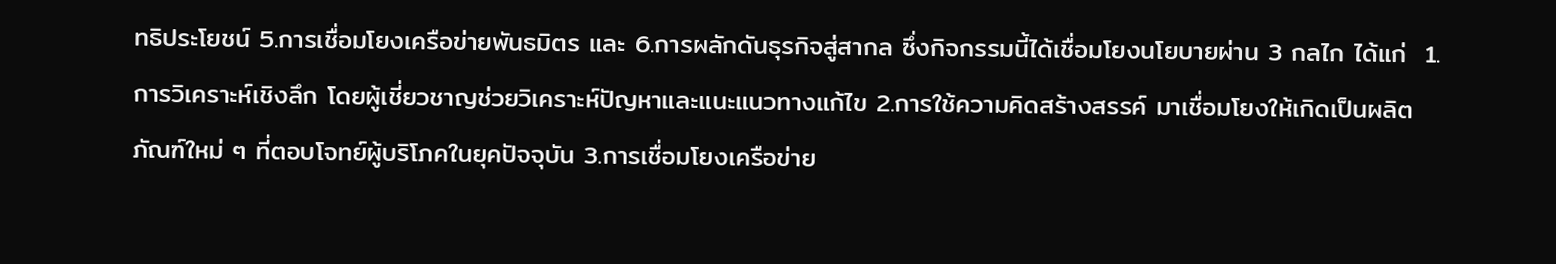ทธิประโยชน์ 5.การเชื่อมโยงเครือข่ายพันธมิตร และ 6.การผลักดันธุรกิจสู่สากล ซึ่งกิจกรรมนี้ได้เชื่อมโยงนโยบายผ่าน 3 กลไก ได้แก่  1.การวิเคราะห์เชิงลึก โดยผู้เชี่ยวชาญช่วยวิเคราะห์ปัญหาและแนะแนวทางแก้ไข 2.การใช้ความคิดสร้างสรรค์ มาเชื่อมโยงให้เกิดเป็นผลิตภัณฑ์ใหม่ ๆ ที่ตอบโจทย์ผู้บริโภคในยุคปัจจุบัน 3.การเชื่อมโยงเครือข่าย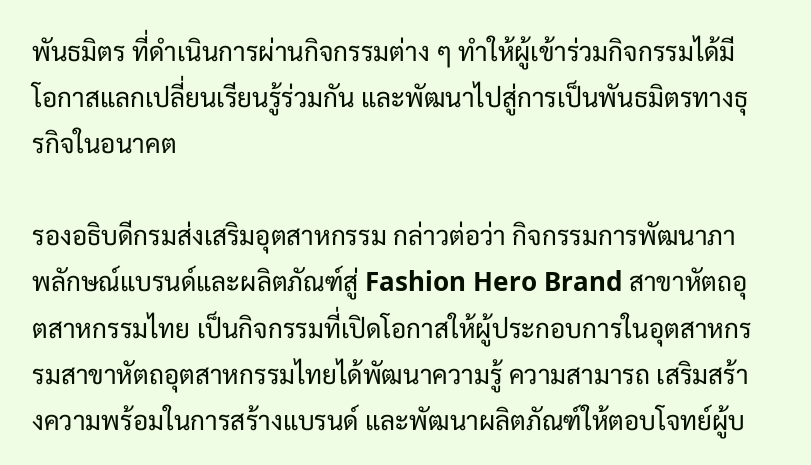พันธมิตร ที่ดำเนินการผ่านกิจกรรมต่าง ๆ ทำให้ผู้เข้าร่วมกิจกรรมได้มีโอกาสแลกเปลี่ยนเรียนรู้ร่วมกัน และพัฒนาไปสู่การเป็นพันธมิตรทางธุรกิจในอนาคต

รองอธิบดีกรมส่งเสริมอุตสาหกรรม กล่าวต่อว่า กิจกรรมการพัฒนาภาพลักษณ์แบรนด์และผลิตภัณฑ์สู่ Fashion Hero Brand สาขาหัตถอุตสาหกรรมไทย เป็นกิจกรรมที่เปิดโอกาสให้ผู้ประกอบการในอุตสาหกรรมสาขาหัตถอุตสาหกรรมไทยได้พัฒนาความรู้ ความสามารถ เสริมสร้างความพร้อมในการสร้างแบรนด์ และพัฒนาผลิตภัณฑ์ให้ตอบโจทย์ผู้บ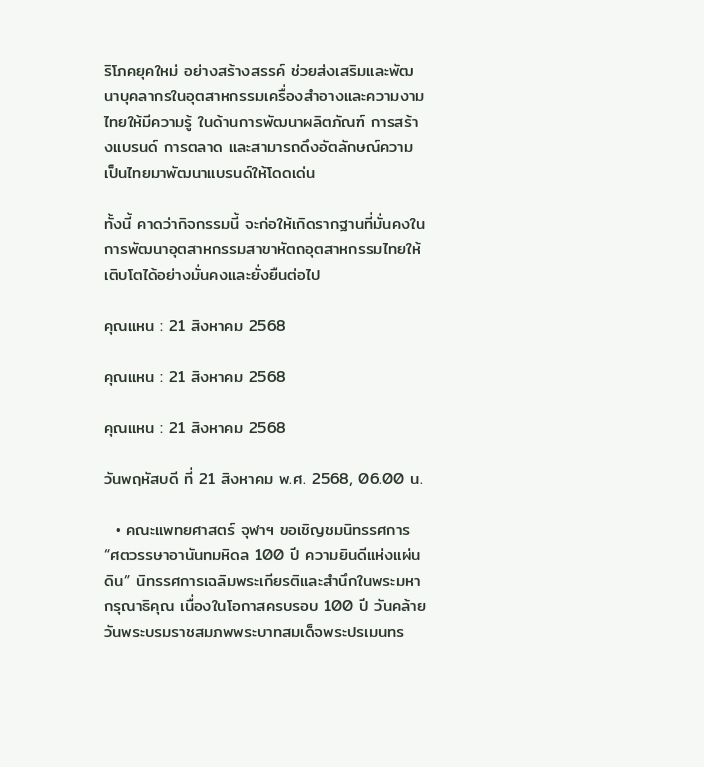ริโภคยุคใหม่ อย่างสร้างสรรค์ ช่วยส่งเสริมและพัฒนาบุคลากรในอุตสาหกรรมเครื่องสำอางและความงามไทยให้มีความรู้ ในด้านการพัฒนาผลิตภัณฑ์ การสร้างแบรนด์ การตลาด และสามารถดึงอัตลักษณ์ความเป็นไทยมาพัฒนาแบรนด์ให้โดดเด่น

ทั้งนี้ คาดว่ากิจกรรมนี้ จะก่อให้เกิดรากฐานที่มั่นคงในการพัฒนาอุตสาหกรรมสาขาหัตถอุตสาหกรรมไทยให้เติบโตได้อย่างมั่นคงและยั่งยืนต่อไป

คุณแหน : 21 สิงหาคม 2568

คุณแหน : 21 สิงหาคม 2568

คุณแหน : 21 สิงหาคม 2568

วันพฤหัสบดี ที่ 21 สิงหาคม พ.ศ. 2568, 06.00 น.

  • คณะแพทยศาสตร์ จุฬาฯ ขอเชิญชมนิทรรศการ “ศตวรรษาอานันทมหิดล 100 ปี ความยินดีแห่งแผ่นดิน” นิทรรศการเฉลิมพระเกียรติและสำนึกในพระมหากรุณาธิคุณ เนื่องในโอกาสครบรอบ 100 ปี วันคล้ายวันพระบรมราชสมภพพระบาทสมเด็จพระปรเมนทร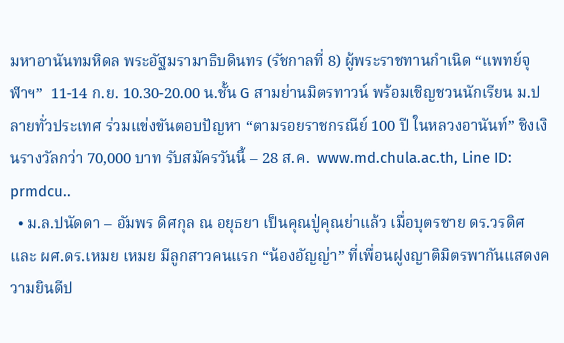มหาอานันทมหิดล พระอัฐมรามาธิบดินทร (รัชกาลที่ 8) ผู้พระราชทานกำเนิด “แพทย์จุฬาฯ”  11-14 ก.ย. 10.30-20.00 น.ชั้น G สามย่านมิตรทาวน์ พร้อมเชิญชวนนักเรียน ม.ปลายทั่วประเทศ ร่วมแข่งขันตอบปัญหา “ตามรอยราชกรณีย์ 100 ปี ในหลวงอานันท์” ชิงเงินรางวัลกว่า 70,000 บาท รับสมัครวันนี้ – 28 ส.ค.  www.md.chula.ac.th, Line ID: prmdcu..
  • ม.ล.ปนัดดา – อัมพร ดิศกุล ณ อยุธยา เป็นคุณปู่คุณย่าแล้ว เมื่อบุตรชาย ดร.วรดิศ และ ผศ.ดร.เหมย เหมย มีลูกสาวคนแรก “น้องอัญญ่า” ที่เพื่อนฝูงญาติมิตรพากันแสดงความยินดีป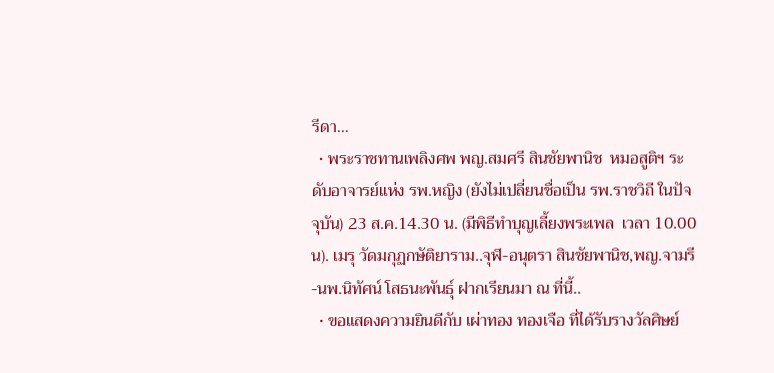รีดา…
  • พระราชทานเพลิงศพ พญ.สมศรี สินชัยพานิช  หมอสูติฯ ระดับอาจารย์แห่ง รพ.หญิง (ยังไม่เปลี่ยนชื่อเป็น รพ.ราชวิถี ในปัจจุบัน) 23 ส.ค.14.30 น. (มีพิธีทำบุญเลี้ยงพระเพล  เวลา 10.00 น). เมรุ วัดมกุฏกษัติยาราม..จุฬ-อนุตรา สินชัยพานิช,พญ.จามรี -นพ.นิทัศน์ โสธนะพันธุ์ ฝากเรียนมา ณ ที่นี้..
  • ขอแสดงความยินดีกับ เผ่าทอง ทองเจือ ที่ได้รับรางวัลศิษย์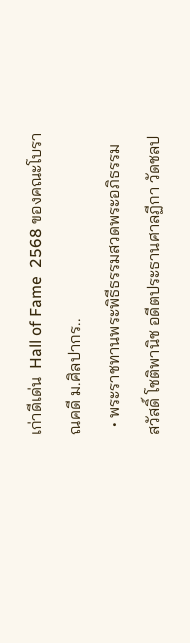เก่าดีเด่น  Hall of Fame  2568 ของคณะโบราณคดี ม.ศิลปากร..
  • พระราชทานพระพิธีธรรมสวดพระอภิธรรม สวัสดิ์ โชติพานิช อดีตประธานศาลฏีกา วัดชลป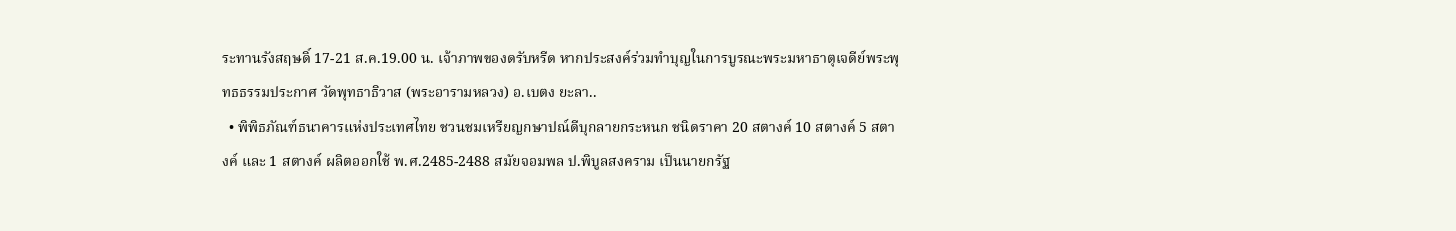ระทานรังสฤษดิ์ 17-21 ส.ค.19.00 น. เจ้าภาพของดรับหรีด หากประสงค์ร่วมทำบุญในการบูรณะพระมหาธาตุเจดีย์พระพุทธธรรมประกาศ วัดพุทธาธิวาส (พระอารามหลวง) อ.เบตง ยะลา..
  • พิพิธภัณฑ์ธนาคารแห่งประเทศไทย ชวนชมเหรียญกษาปณ์ดีบุกลายกระหนก ชนิดราคา 20 สตางค์ 10 สตางค์ 5 สตางค์ และ 1 สตางค์ ผลิตออกใช้ พ.ศ.2485-2488 สมัยจอมพล ป.พิบูลสงคราม เป็นนายกรัฐ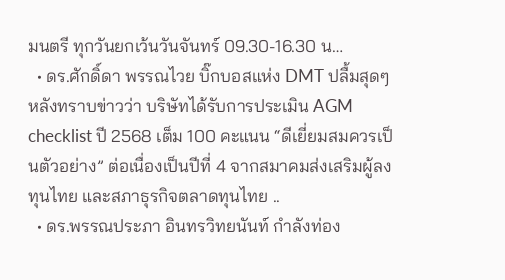มนตรี ทุกวันยกเว้นวันจันทร์ 09.30-16.30 น…
  • ดร.ศักดิ์ดา พรรณไวย บิ๊กบอสแห่ง DMT ปลื้มสุดๆ หลังทราบข่าวว่า บริษัทได้รับการประเมิน AGM checklist ปี 2568 เต็ม 100 คะแนน “ดีเยี่ยมสมควรเป็นตัวอย่าง” ต่อเนื่องเป็นปีที่ 4 จากสมาคมส่งเสริมผู้ลงทุนไทย และสภาธุรกิจตลาดทุนไทย ..
  • ดร.พรรณประภา อินทรวิทยนันท์ กำลังท่อง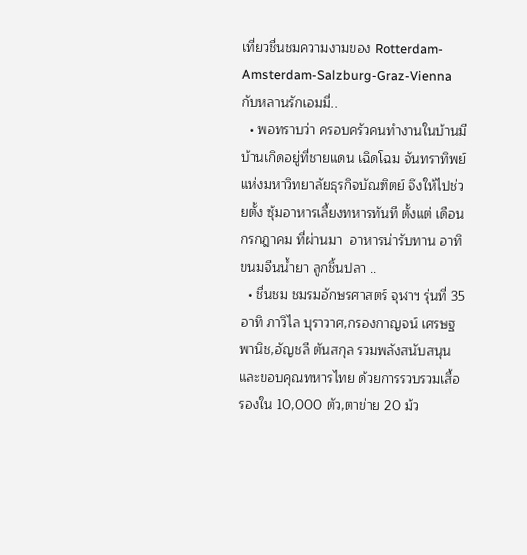เที่ยวชื่นชมความงามของ Rotterdam-Amsterdam-Salzburg-Graz-Vienna กับหลานรักเอมมี่..
  • พอทราบว่า ครอบครัวคนทำงานในบ้านมีบ้านเกิดอยู่ที่ชายแดน เฉิดโฉม จันทราทิพย์ แห่งมหาวิทยาลัยธุรกิจบัณฑิตย์ จึงให้ไปช่วยตั้ง ซุ้มอาหารเลี้ยงทหารทันที ตั้งแต่ เดือนกรกฎาคม ที่ผ่านมา  อาหารน่ารับทาน อาทิ  ขนมจีนน้ำยา ลูกชิ้นปลา ..
  • ชื่นชม ชมรมอักษรศาสตร์ จุฬาฯ รุ่นที่ 35 อาทิ ภาวิไล บุราวาศ,กรองกาญจน์ เศรษฐพานิช,อัญชลี ตันสกุล รวมพลังสนับสนุนและขอบคุณทหารไทย ด้วยการรวบรวมเสื้อรองใน 10,000 ตัว,ตาข่าย 20 ม้ว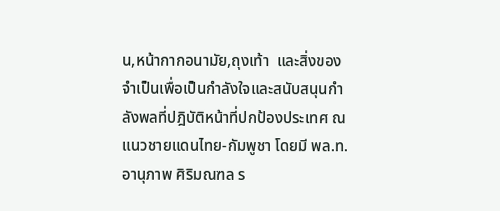น,หน้ากากอนามัย,ถุงเท้า  และสิ่งของจำเป็นเพื่อเป็นกำลังใจและสนับสนุนกำลังพลที่ปฎิบัติหน้าที่ปกป้องประเทศ ณ แนวชายแดนไทย-กัมพูชา โดยมี พล.ท.อานุภาพ ศิริมณฑล ร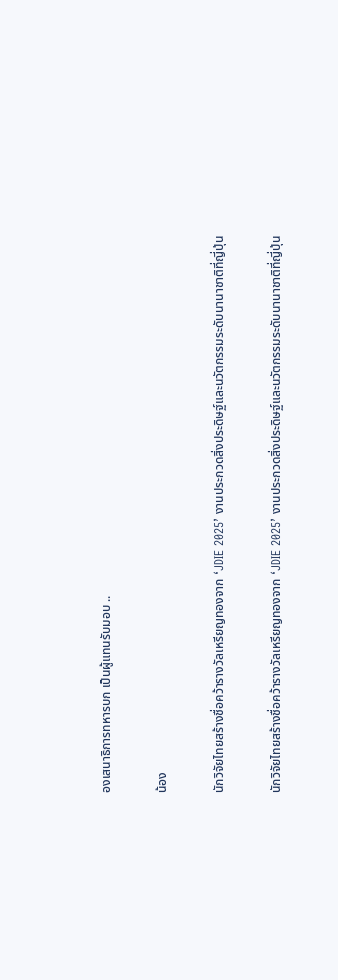องเสนาธิการทหารบก เป็นผู้แทนรับมอบ ..

น้อง

นักวิจัยไทยสร้างชื่อคว้ารางวัลเหรียญทองจาก ‘JDIE 2025’ งานประกวดสิ่งประดิษฐ์และนวัตกรรมระดับนานาชาติที่ญี่ปุ่น

นักวิจัยไทยสร้างชื่อคว้ารางวัลเหรียญทองจาก ‘JDIE 2025’ งานประกวดสิ่งประดิษฐ์และนวัตกรรมระดับนานาชาติที่ญี่ปุ่น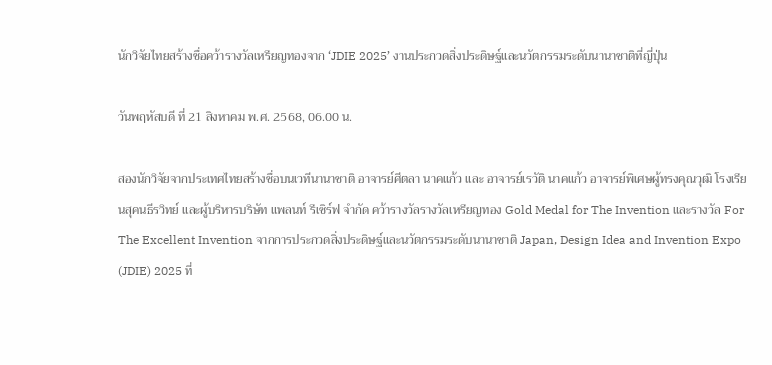นักวิจัยไทยสร้างชื่อคว้ารางวัลเหรียญทองจาก ‘JDIE 2025’ งานประกวดสิ่งประดิษฐ์และนวัตกรรมระดับนานาชาติที่ญี่ปุ่น

วันพฤหัสบดี ที่ 21 สิงหาคม พ.ศ. 2568, 06.00 น.

สองนักวิจัยจากประเทศไทยสร้างชื่อบนเวทีนานาชาติ อาจารย์ศีตลา นาคแก้ว และ อาจารย์เรวัติ นาคแก้ว อาจารย์พิเศษผู้ทรงคุณวุฒิ โรงเรียนสุคนธีรวิทย์ และผู้บริหารบริษัท แพลนท์ รีเซิร์ฟ จำกัด คว้ารางวัลรางวัลเหรียญทอง Gold Medal for The Invention และรางวัล For The Excellent Invention จากการประกวดสิ่งประดิษฐ์และนวัตกรรมระดับนานาชาติ Japan, Design Idea and Invention Expo (JDIE) 2025 ที่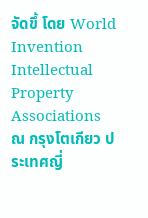จัดขึ้ โดย World Invention Intellectual Property Associations ณ กรุงโตเกียว ประเทศญี่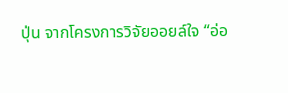ปุ่น จากโครงการวิจัยออยล์ใจ “อ่อ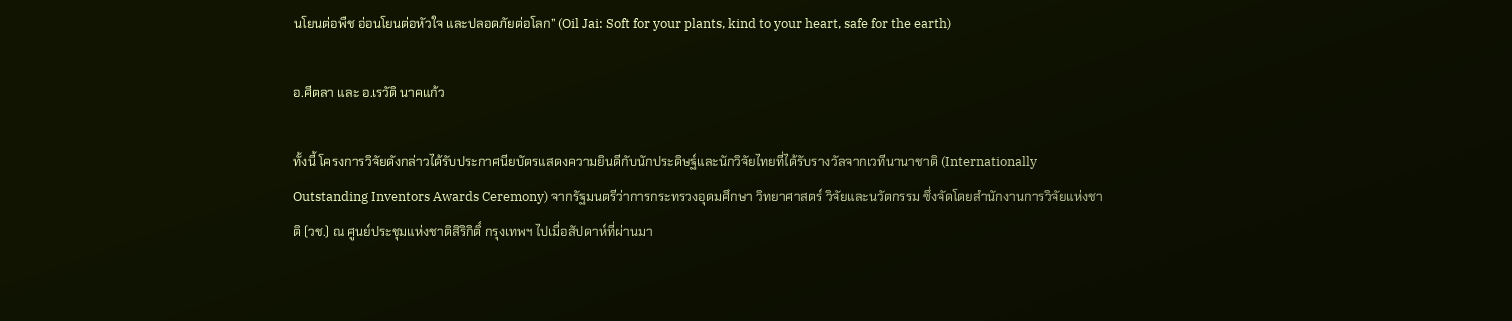นโยนต่อพืช อ่อนโยนต่อหัวใจ และปลอดภัยต่อโลก” (Oil Jai: Soft for your plants, kind to your heart, safe for the earth)

อ.ศีตลา และ อ.เรวัติ นาคแก้ว

ทั้งนี้ โครงการวิจัยดังกล่าวได้รับประกาศนียบัตรแสดงความยินดีกับนักประดิษฐ์และนักวิจัยไทยที่ได้รับรางวัลจากเวทีนานาชาติ (Internationally Outstanding Inventors Awards Ceremony) จากรัฐมนตรีว่าการกระทรวงอุดมศึกษา วิทยาศาสตร์ วิจัยและนวัตกรรม ซึ่งจัดโดยสำนักงานการวิจัยแห่งชาติ (วช.) ณ ศูนย์ประชุมแห่งชาติสิริกิติ์ กรุงเทพฯ ไปเมื่อสัปดาห์ที่ผ่านมา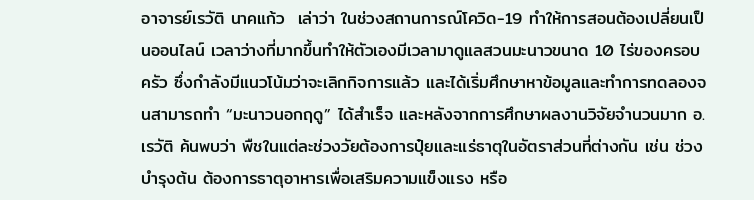อาจารย์เรวัติ นาคแก้ว  เล่าว่า ในช่วงสถานการณ์โควิด-19 ทำให้การสอนต้องเปลี่ยนเป็นออนไลน์ เวลาว่างที่มากขึ้นทำให้ตัวเองมีเวลามาดูแลสวนมะนาวขนาด 10 ไร่ของครอบครัว ซึ่งกำลังมีแนวโน้มว่าจะเลิกกิจการแล้ว และได้เริ่มศึกษาหาข้อมูลและทำการทดลองจนสามารถทำ “มะนาวนอกฤดู” ได้สำเร็จ และหลังจากการศึกษาผลงานวิจัยจำนวนมาก อ.เรวัติ ค้นพบว่า พืชในแต่ละช่วงวัยต้องการปุ๋ยและแร่ธาตุในอัตราส่วนที่ต่างกัน เช่น ช่วงบำรุงต้น ต้องการธาตุอาหารเพื่อเสริมความแข็งแรง หรือ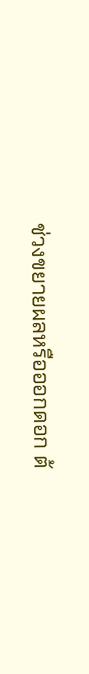ช่วงขยายผลหรือออกดอก ต้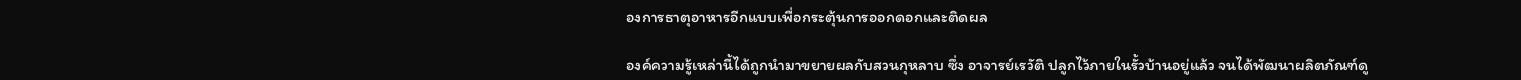องการธาตุอาหารอีกแบบเพื่อกระตุ้นการออกดอกและติดผล

องค์ความรู้เหล่านี้ได้ถูกนำมาขยายผลกับสวนกุหลาบ ซึ่ง อาจารย์เรวัติ ปลูกไว้ภายในรั้วบ้านอยู่แล้ว จนได้พัฒนาผลิตภัณฑ์ดู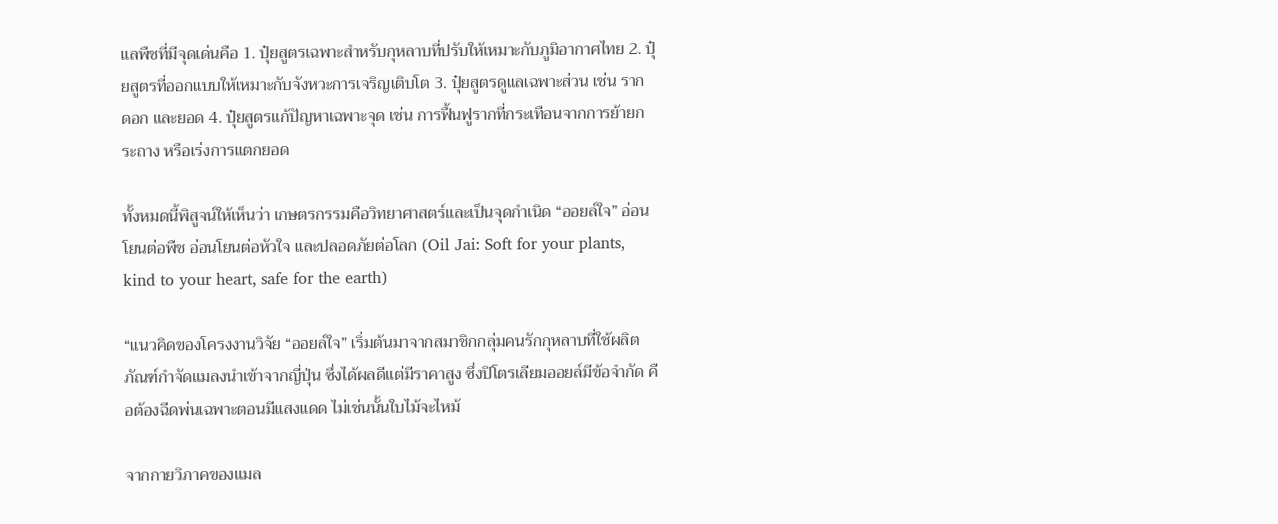แลพืชที่มีจุดเด่นคือ 1. ปุ๋ยสูตรเฉพาะสำหรับกุหลาบที่ปรับให้เหมาะกับภูมิอากาศไทย 2. ปุ๋ยสูตรที่ออกแบบให้เหมาะกับจังหวะการเจริญเติบโต 3. ปุ๋ยสูตรดูแลเฉพาะส่วน เช่น ราก ดอก และยอด 4. ปุ๋ยสูตรแก้ปัญหาเฉพาะจุด เช่น การฟื้นฟูรากที่กระเทือนจากการย้ายกระถาง หรือเร่งการแตกยอด

ทั้งหมดนี้พิสูจน์ให้เห็นว่า เกษตรกรรมคือวิทยาศาสตร์และเป็นจุดกำเนิด “ออยล์ใจ” อ่อนโยนต่อพืช อ่อนโยนต่อหัวใจ และปลอดภัยต่อโลก (Oil Jai: Soft for your plants, kind to your heart, safe for the earth)

“แนวคิดของโครงงานวิจัย “ออยล์ใจ” เริ่มต้นมาจากสมาชิกกลุ่มคนรักกุหลาบที่ใช้ผลิตภัณฑ์กำจัดแมลงนำเข้าจากญี่ปุ่น ซึ่งได้ผลดีแต่มีราคาสูง ซึ่งปิโตรเลียมออยล์มีข้อจำกัด คือต้องฉีดพ่นเฉพาะตอนมีแสงแดด ไม่เช่นนั้นใบไม้จะไหม้

จากกายวิภาคของแมล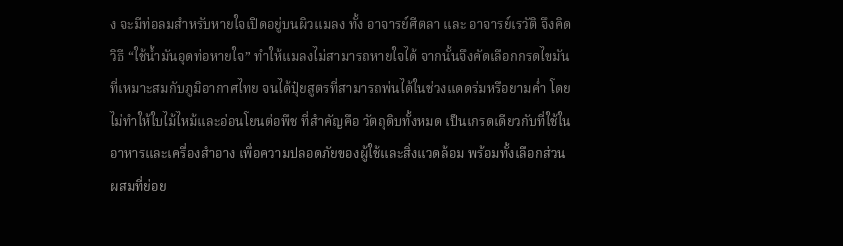ง จะมีท่อลมสำหรับหายใจเปิดอยู่บนผิวแมลง ทั้ง อาจารย์ศีตลา และ อาจารย์เรวัติ จึงคิดวิธี “ใช้น้ำมันอุดท่อหายใจ” ทำให้แมลงไม่สามารถหายใจได้ จากนั้นจึงคัดเลือกกรดไขมันที่เหมาะสมกับภูมิอากาศไทย จนได้ปุ๋ยสูตรที่สามารถพ่นได้ในช่วงแดดร่มหรือยามค่ำ โดยไม่ทำให้ใบไม้ไหม้และอ่อนโยนต่อพืช ที่สำคัญคือ วัตถุดิบทั้งหมด เป็นเกรดเดียวกับที่ใช้ในอาหารและเครื่องสำอาง เพื่อความปลอดภัยของผู้ใช้และสิ่งแวดล้อม พร้อมทั้งเลือกส่วนผสมที่ย่อย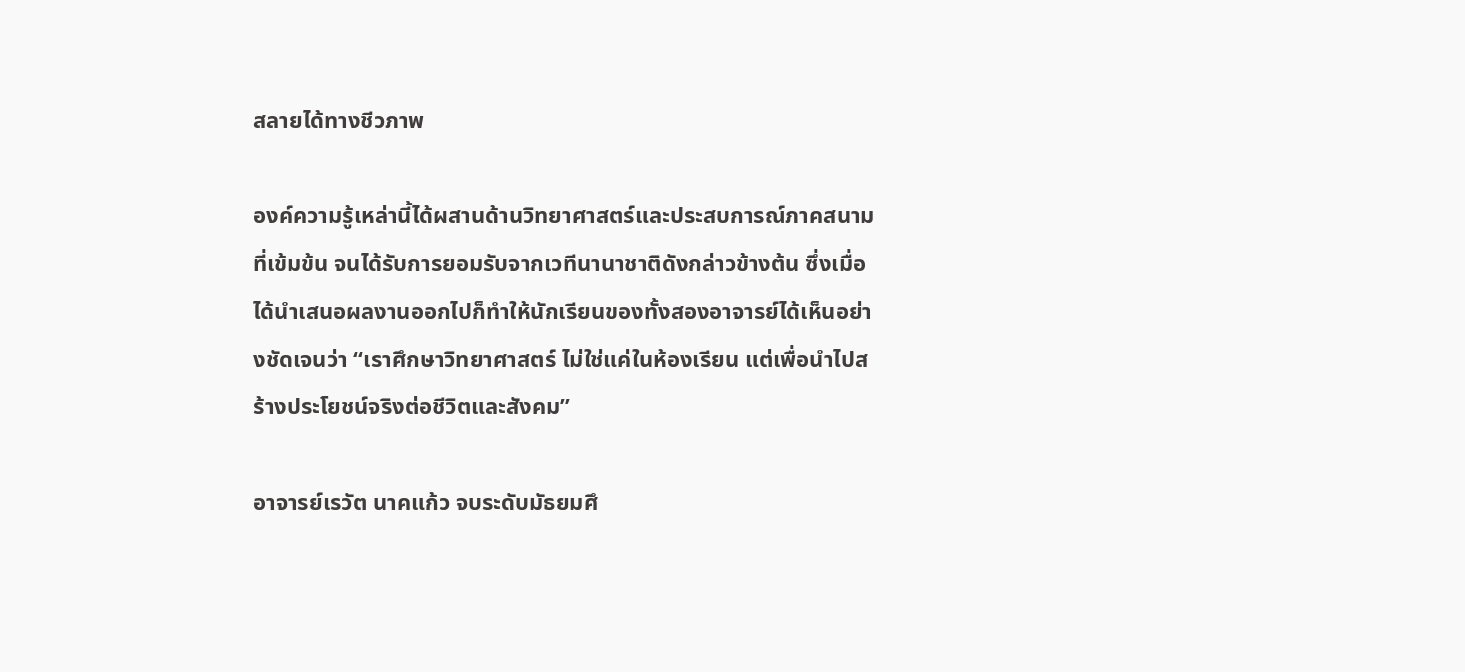สลายได้ทางชีวภาพ

องค์ความรู้เหล่านี้ได้ผสานด้านวิทยาศาสตร์และประสบการณ์ภาคสนามที่เข้มข้น จนได้รับการยอมรับจากเวทีนานาชาติดังกล่าวข้างต้น ซึ่งเมื่อได้นำเสนอผลงานออกไปก็ทำให้นักเรียนของทั้งสองอาจารย์ได้เห็นอย่างชัดเจนว่า “เราศึกษาวิทยาศาสตร์ ไม่ใช่แค่ในห้องเรียน แต่เพื่อนำไปสร้างประโยชน์จริงต่อชีวิตและสังคม”

อาจารย์เรวัต นาคแก้ว จบระดับมัธยมศึ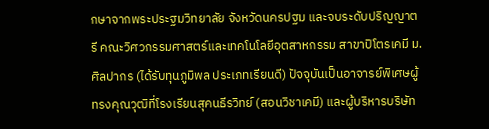กษาจากพระประฐมวิทยาลัย จังหวัดนครปฐม และจบระดับปริญญาตรี คณะวิศวกรรมศาสตร์และเทคโนโลยีอุตสาหกรรม สาขาปิโตรเคมี ม.ศิลปากร (ได้รับทุนภูมิพล ประเภทเรียนดี) ปัจจุบันเป็นอาจารย์พิเศษผู้ทรงคุณวุฒิที่โรงเรียนสุคนธีรวิทย์ (สอนวิชาเคมี) และผู้บริหารบริษัท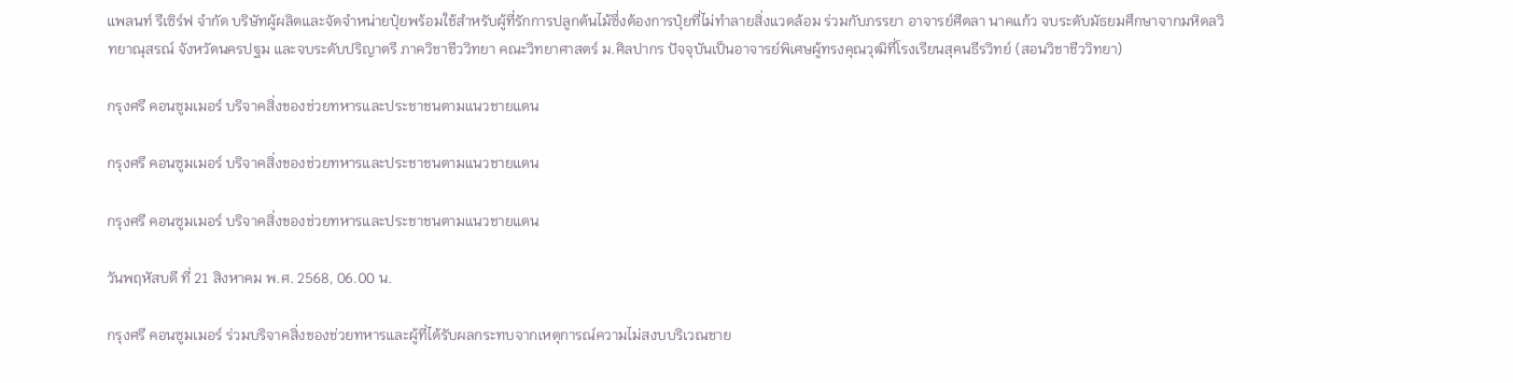แพลนท์ รีเซิร์ฟ จำกัด บริษัทผู้ผลิตและจัดจำหน่ายปุ๋ยพร้อมใช้สำหรับผู้ที่รักการปลูกต้นไม้ซึ่งต้องการปุ๋ยที่ไม่ทำลายสิ่งแวดล้อม ร่วมกับภรรยา อาจารย์ศีตลา นาคแก้ว จบระดับมัธยมศึกษาจากมหิดลวิทยาณุสรณ์ จังหวัดนครปฐม และจบระดับปริญาตรี ภาควิชาชีววิทยา คณะวิทยาศาสตร์ ม.ศิลปากร ปัจจุบันเป็นอาจารย์พิเศษผู้ทรงคุณวุฒิที่โรงเรียนสุคนธีรวิทย์ (สอนวิชาชีววิทยา)

กรุงศรี คอนซูมเมอร์ บริจาคสิ่งของช่วยทหารและประชาชนตามแนวชายแดน

กรุงศรี คอนซูมเมอร์ บริจาคสิ่งของช่วยทหารและประชาชนตามแนวชายแดน

กรุงศรี คอนซูมเมอร์ บริจาคสิ่งของช่วยทหารและประชาชนตามแนวชายแดน

วันพฤหัสบดี ที่ 21 สิงหาคม พ.ศ. 2568, 06.00 น.

กรุงศรี คอนซูมเมอร์ ร่วมบริจาคสิ่งของช่วยทหารและผู้ที่ได้รับผลกระทบจากเหตุการณ์ความไม่สงบบริเวณชาย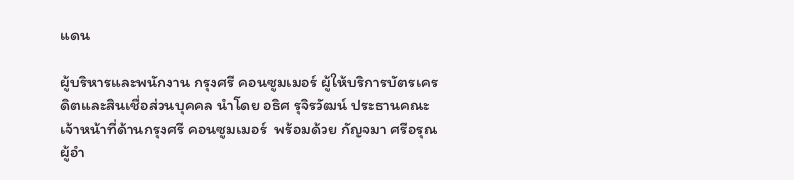แดน

ผู้บริหารและพนักงาน กรุงศรี คอนซูมเมอร์ ผู้ให้บริการบัตรเครดิตและสินเชื่อส่วนบุคคล นำโดย อธิศ รุจิรวัฒน์ ประธานคณะเจ้าหน้าที่ด้านกรุงศรี คอนซูมเมอร์  พร้อมด้วย กัญจมา ศรีอรุณ ผู้อำ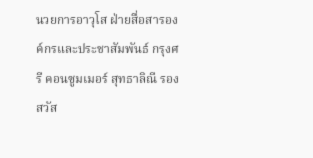นวยการอาวุโส ฝ่ายสื่อสารองค์กรและประชาสัมพันธ์ กรุงศรี คอนซูมเมอร์ สุทธาลิณี รองสวัส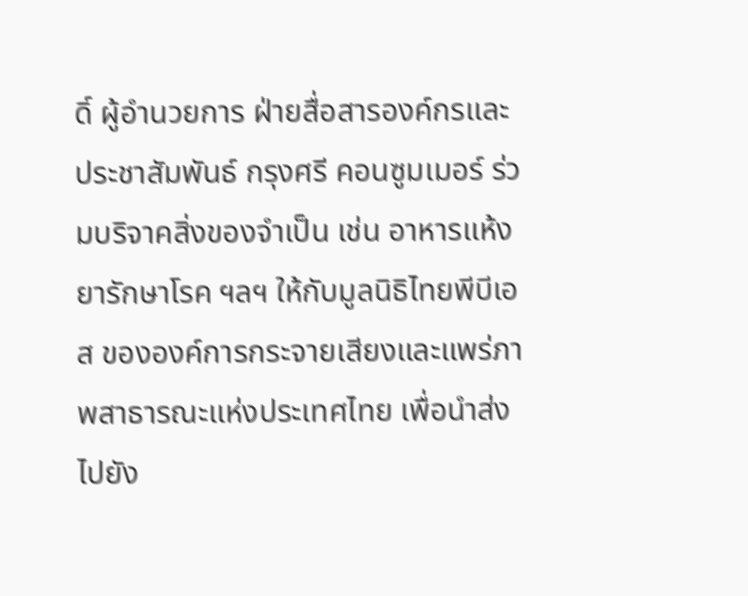ดิ์ ผู้อำนวยการ ฝ่ายสื่อสารองค์กรและประชาสัมพันธ์ กรุงศรี คอนซูมเมอร์ ร่วมบริจาคสิ่งของจำเป็น เช่น อาหารแห้ง ยารักษาโรค ฯลฯ ให้กับมูลนิธิไทยพีบีเอส ขององค์การกระจายเสียงและแพร่ภาพสาธารณะแห่งประเทศไทย เพื่อนำส่งไปยัง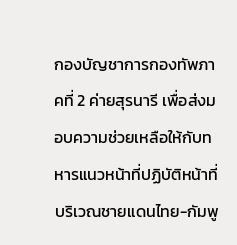กองบัญชาการกองทัพภาคที่ 2 ค่ายสุรนารี เพื่อส่งมอบความช่วยเหลือให้กับทหารแนวหน้าที่ปฏิบัติหน้าที่บริเวณชายแดนไทย-กัมพู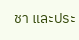ชา และประ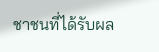ชาชนที่ได้รับผล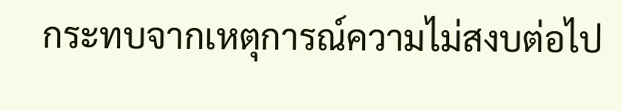กระทบจากเหตุการณ์ความไม่สงบต่อไป